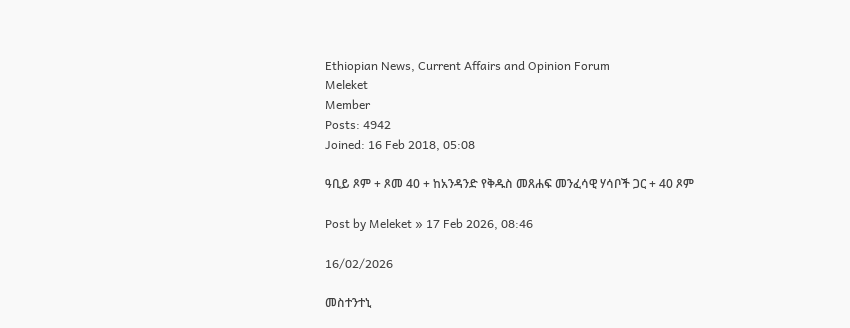Ethiopian News, Current Affairs and Opinion Forum
Meleket
Member
Posts: 4942
Joined: 16 Feb 2018, 05:08

ዓቢይ ጾም + ጾመ 40 + ከአንዳንድ የቅዱስ መጸሐፍ መንፈሳዊ ሃሳቦች ጋር + 40 ጾም

Post by Meleket » 17 Feb 2026, 08:46

16/02/2026

መስተንተኒ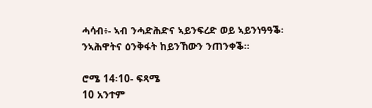ሓሳብ፥- ኣብ ንሓድሕድና ኣይንፍረድ ወይ ኣይንነዓዓቕ፡ ንኣሕዋትና ዕንቅፋት ከይንኸውን ንጠንቀቕ።

ሮሜ 14፡10- ፍጻሜ
10 አንተም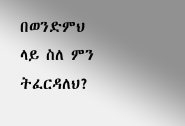በወንድምህ ላይ ስለ ምን ትፈርዳለህ?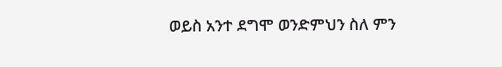ወይስ አንተ ደግሞ ወንድምህን ስለ ምን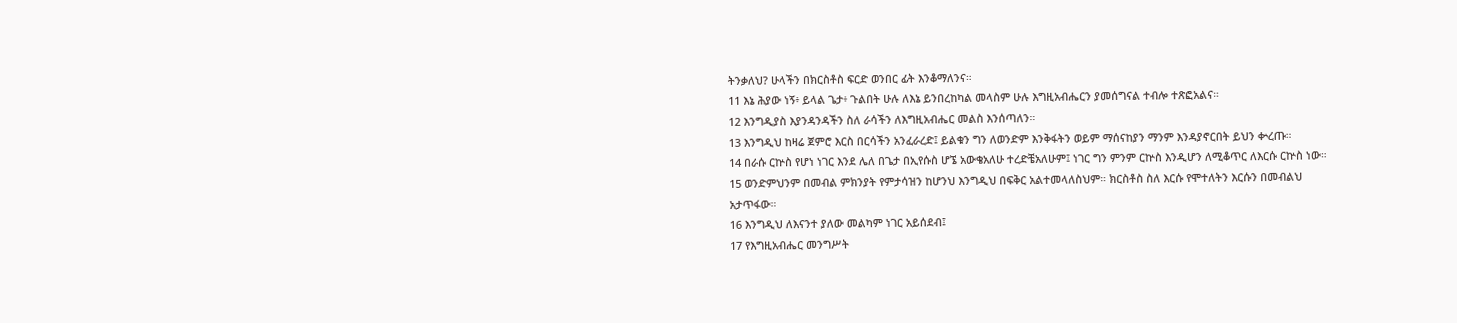ትንቃለህ? ሁላችን በክርስቶስ ፍርድ ወንበር ፊት እንቆማለንና።
11 እኔ ሕያው ነኝ፥ ይላል ጌታ፥ ጉልበት ሁሉ ለእኔ ይንበረከካል መላስም ሁሉ እግዚአብሔርን ያመሰግናል ተብሎ ተጽፎአልና።
12 እንግዲያስ እያንዳንዳችን ስለ ራሳችን ለእግዚአብሔር መልስ እንሰጣለን።
13 እንግዲህ ከዛሬ ጀምሮ እርስ በርሳችን አንፈራረድ፤ ይልቁን ግን ለወንድም እንቅፋትን ወይም ማሰናከያን ማንም እንዳያኖርበት ይህን ቍረጡ።
14 በራሱ ርኵስ የሆነ ነገር እንደ ሌለ በጌታ በኢየሱስ ሆኜ አውቄአለሁ ተረድቼአለሁም፤ ነገር ግን ምንም ርኵስ እንዲሆን ለሚቆጥር ለእርሱ ርኵስ ነው።
15 ወንድምህንም በመብል ምክንያት የምታሳዝን ከሆንህ እንግዲህ በፍቅር አልተመላለስህም። ክርስቶስ ስለ እርሱ የሞተለትን እርሱን በመብልህ አታጥፋው።
16 እንግዲህ ለእናንተ ያለው መልካም ነገር አይሰደብ፤
17 የእግዚአብሔር መንግሥት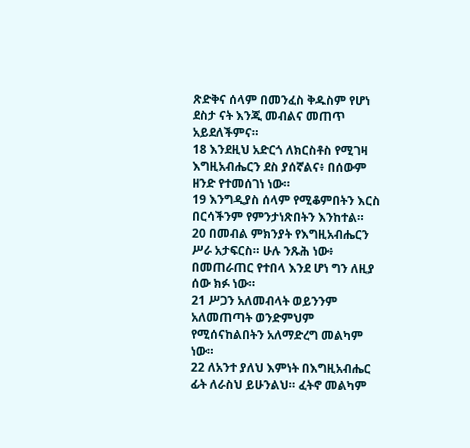ጽድቅና ሰላም በመንፈስ ቅዱስም የሆነ ደስታ ናት እንጂ መብልና መጠጥ አይደለችምና።
18 እንደዚህ አድርጎ ለክርስቶስ የሚገዛ እግዚአብሔርን ደስ ያሰኛልና፥ በሰውም ዘንድ የተመሰገነ ነው።
19 እንግዲያስ ሰላም የሚቆምበትን እርስ በርሳችንም የምንታነጽበትን እንከተል።
20 በመብል ምክንያት የእግዚአብሔርን ሥራ አታፍርስ። ሁሉ ንጹሕ ነው፥ በመጠራጠር የተበላ እንደ ሆነ ግን ለዚያ ሰው ክፉ ነው።
21 ሥጋን አለመብላት ወይንንም አለመጠጣት ወንድምህም የሚሰናከልበትን አለማድረግ መልካም ነው።
22 ለአንተ ያለህ እምነት በእግዚአብሔር ፊት ለራስህ ይሁንልህ። ፈትኖ መልካም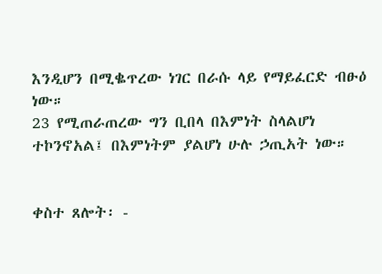እንዲሆን በሚቈጥረው ነገር በራሱ ላይ የማይፈርድ ብፁዕ ነው።
23 የሚጠራጠረው ግን ቢበላ በእምነት ስላልሆነ ተኮንኖአል፤ በእምነትም ያልሆነ ሁሉ ኃጢአት ነው።


ቀስተ ጸሎት፡ -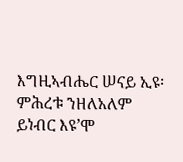እግዚኣብሔር ሠናይ ኢዩ፡ ምሕረቱ ንዘለአለም ይነብር እዩ’ሞ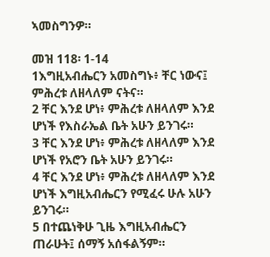ኣመስግንዎ።

መዝ 118፡ 1-14
1እግዚአብሔርን አመስግኑ፥ ቸር ነውና፤ ምሕረቱ ለዘላለም ናትና።
2 ቸር እንደ ሆነ፥ ምሕረቱ ለዘላለም እንደ ሆነች የእስራኤል ቤት አሁን ይንገሩ።
3 ቸር እንደ ሆነ፥ ምሕረቱ ለዘላለም እንደ ሆነች የአሮን ቤት አሁን ይንገሩ።
4 ቸር እንደ ሆነ፥ ምሕረቱ ለዘላለም እንደ ሆነች እግዚአብሔርን የሚፈሩ ሁሉ አሁን ይንገሩ።
5 በተጨነቅሁ ጊዜ እግዚአብሔርን ጠራሁት፤ ሰማኝ አሰፋልኝም።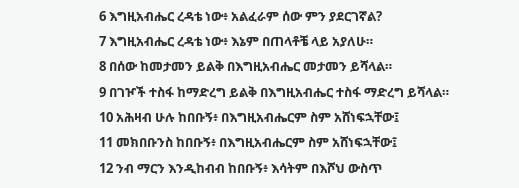6 እግዚአብሔር ረዳቴ ነው፥ አልፈራም ሰው ምን ያደርገኛል?
7 እግዚአብሔር ረዳቴ ነው፥ እኔም በጠላቶቼ ላይ አያለሁ።
8 በሰው ከመታመን ይልቅ በእግዚአብሔር መታመን ይሻላል።
9 በገዦች ተስፋ ከማድረግ ይልቅ በእግዚአብሔር ተስፋ ማድረግ ይሻላል።
10 አሕዛብ ሁሉ ከበቡኝ፥ በእግዚአብሔርም ስም አሸነፍኋቸው፤
11 መክበቡንስ ከበቡኝ፥ በእግዚአብሔርም ስም አሸነፍኋቸው፤
12 ንብ ማርን እንዲከብብ ከበቡኝ፥ እሳትም በእሾህ ውስጥ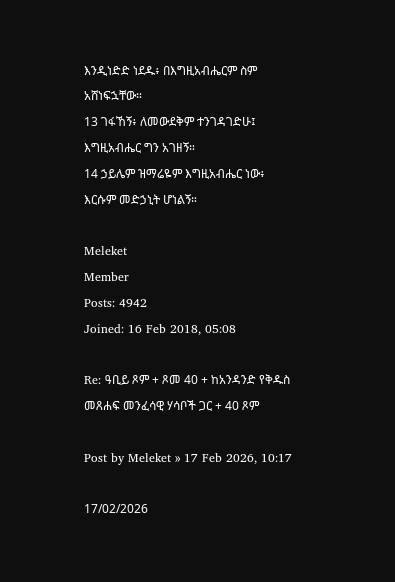እንዲነድድ ነደዱ፥ በእግዚአብሔርም ስም አሸነፍኋቸው።
13 ገፋኸኝ፥ ለመውደቅም ተንገዳገድሁ፤ እግዚአብሔር ግን አገዘኝ።
14 ኃይሌም ዝማሬዬም እግዚአብሔር ነው፥ እርሱም መድኃኒት ሆነልኝ።

Meleket
Member
Posts: 4942
Joined: 16 Feb 2018, 05:08

Re: ዓቢይ ጾም + ጾመ 40 + ከአንዳንድ የቅዱስ መጸሐፍ መንፈሳዊ ሃሳቦች ጋር + 40 ጾም

Post by Meleket » 17 Feb 2026, 10:17

17/02/2026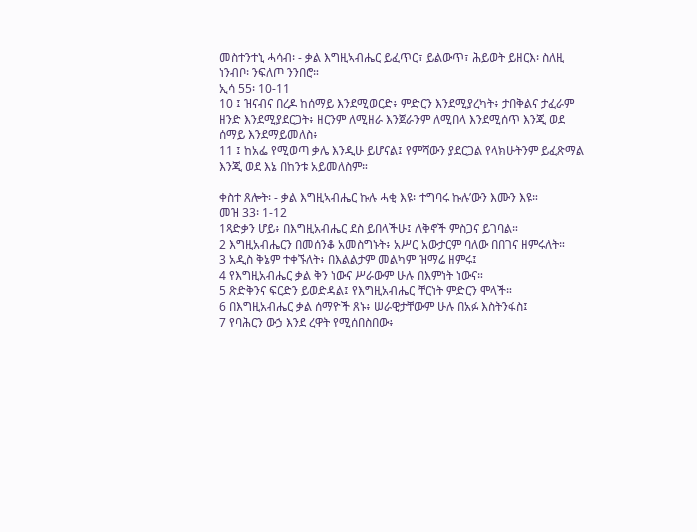መስተንተኒ ሓሳብ፡ - ቃል እግዚኣብሔር ይፈጥር፣ ይልውጥ፣ ሕይወት ይዘርእ፡ ስለዚ ነንብቦ፡ ንፍለጦ ንንበሮ።
ኢሳ 55፡ 10-11
10 ፤ ዝናብና በረዶ ከሰማይ እንደሚወርድ፥ ምድርን እንደሚያረካት፥ ታበቅልና ታፈራም ዘንድ እንደሚያደርጋት፥ ዘርንም ለሚዘራ እንጀራንም ለሚበላ እንደሚሰጥ እንጂ ወደ ሰማይ እንደማይመለስ፥
11 ፤ ከአፌ የሚወጣ ቃሌ እንዲሁ ይሆናል፤ የምሻውን ያደርጋል የላክሁትንም ይፈጽማል እንጂ ወደ እኔ በከንቱ አይመለስም።

ቀስተ ጸሎት፡ - ቃል እግዚኣብሔር ኩሉ ሓቂ እዩ፡ ተግባሩ ኩሉ’ውን እሙን እዩ።
መዝ 33፡ 1-12
1ጻድቃን ሆይ፥ በእግዚአብሔር ደስ ይበላችሁ፤ ለቅኖች ምስጋና ይገባል።
2 እግዚአብሔርን በመሰንቆ አመስግኑት፥ አሥር አውታርም ባለው በበገና ዘምሩለት።
3 አዲስ ቅኔም ተቀኙለት፥ በእልልታም መልካም ዝማሬ ዘምሩ፤
4 የእግዚአብሔር ቃል ቅን ነውና ሥራውም ሁሉ በእምነት ነውና።
5 ጽድቅንና ፍርድን ይወድዳል፤ የእግዚአብሔር ቸርነት ምድርን ሞላች።
6 በእግዚአብሔር ቃል ሰማዮች ጸኑ፥ ሠራዊታቸውም ሁሉ በአፉ እስትንፋስ፤
7 የባሕርን ውኃ እንደ ረዋት የሚሰበስበው፥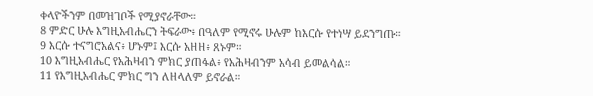ቀላዮችንም በመዝገቦች የሚያኖራቸው።
8 ምድር ሁሉ እግዚአብሔርን ትፍራው፥ በዓለም የሚኖሩ ሁሉም ከእርሱ የተነሣ ይደንግጡ።
9 እርሱ ተናግሮአልና፥ ሆኑም፤ እርሱ አዘዘ፥ ጸኑም።
10 እግዚአብሔር የአሕዛብን ምክር ያጠፋል፥ የአሕዛብንም አሳብ ይመልሳል።
11 የእግዚአብሔር ምክር ግን ለዘላለም ይኖራል።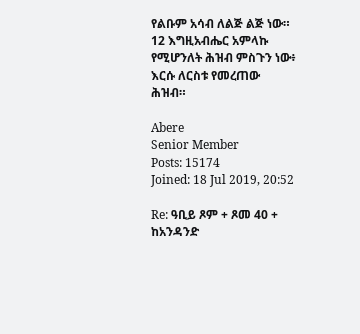የልቡም አሳብ ለልጅ ልጅ ነው።
12 እግዚአብሔር አምላኩ የሚሆንለት ሕዝብ ምስጉን ነው፥ እርሱ ለርስቱ የመረጠው ሕዝብ።

Abere
Senior Member
Posts: 15174
Joined: 18 Jul 2019, 20:52

Re: ዓቢይ ጾም + ጾመ 40 + ከአንዳንድ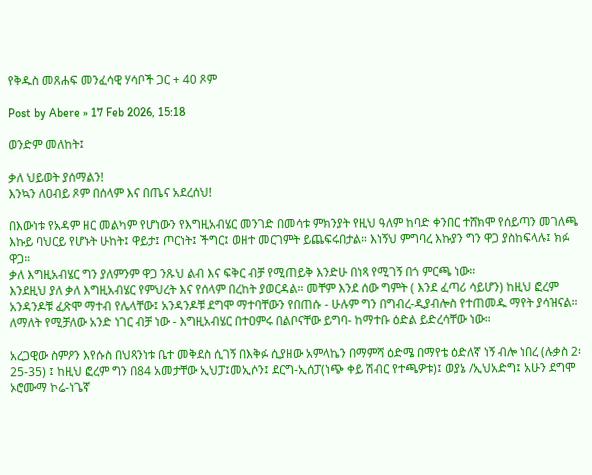የቅዱስ መጸሐፍ መንፈሳዊ ሃሳቦች ጋር + 40 ጾም

Post by Abere » 17 Feb 2026, 15:18

ወንድም መለከት፤

ቃለ ህይወት ያሰማልን!
እንኳን ለዐብይ ጾም በሰላም እና በጤና አደረሰህ!

በእውነቱ የአዳም ዘር መልካም የሆነውን የእግዚአብሄር መንገድ በመሳቱ ምክንያት የዚህ ዓለም ከባድ ቀንበር ተሸክሞ የሰይጣን መገለጫ እኩይ ባህርይ የሆኑት ሁከት፤ ዋይታ፤ ጦርነት፤ ችግር፤ ወዘተ መርገምት ይጨፍሩበታል። እነኝህ ምግባረ እኩያን ግን ዋጋ ያስከፍላሉ፤ ክፉ ዋጋ።
ቃለ እግዚአብሄር ግን ያለምንም ዋጋ ንጹህ ልብ እና ፍቅር ብቻ የሚጠይቅ እንድሁ በነጻ የሚገኝ በጎ ምርጫ ነው።
እንደዚህ ያለ ቃለ እግዚአብሄር የምህረት እና የሰላም በረከት ያወርዳል። መቸም እንደ ሰው ግምት ( እንደ ፈጣሪ ሳይሆን) ከዚህ ፎረም አንዳንዶቹ ፈጽሞ ማተብ የሌላቸው፤ አንዳንዶቹ ደግሞ ማተባቸውን የበጠሱ - ሁሉም ግን በግብረ-ዲያብሎስ የተጠመዱ ማየት ያሳዝናል። ለማለት የሚቻለው አንድ ነገር ብቻ ነው - እግዚአብሄር በተዐምሩ በልቦናቸው ይግባ- ከማተቡ ዕድል ይድረሳቸው ነው።

አረጋዊው ስምዖን እየሱስ በህጻንነቱ ቤተ መቅደስ ሲገኝ በእቅፉ ሲያዘው አምላኬን በማምሻ ዕድሜ በማየቴ ዕድለኛ ነኝ ብሎ ነበረ (ሉቃስ 2፡ 25-35) ፤ ከዚህ ፎረም ግን በ84 አመታቸው ኢህፓ፤መኢሶን፤ ደርግ-ኢሰፓ(ነጭ ቀይ ሽብር የተጫዎቱ)፤ ወያኔ /ኢህአድግ፤ አሁን ደግሞ ኦሮሙማ ኮሬ-ነጌኛ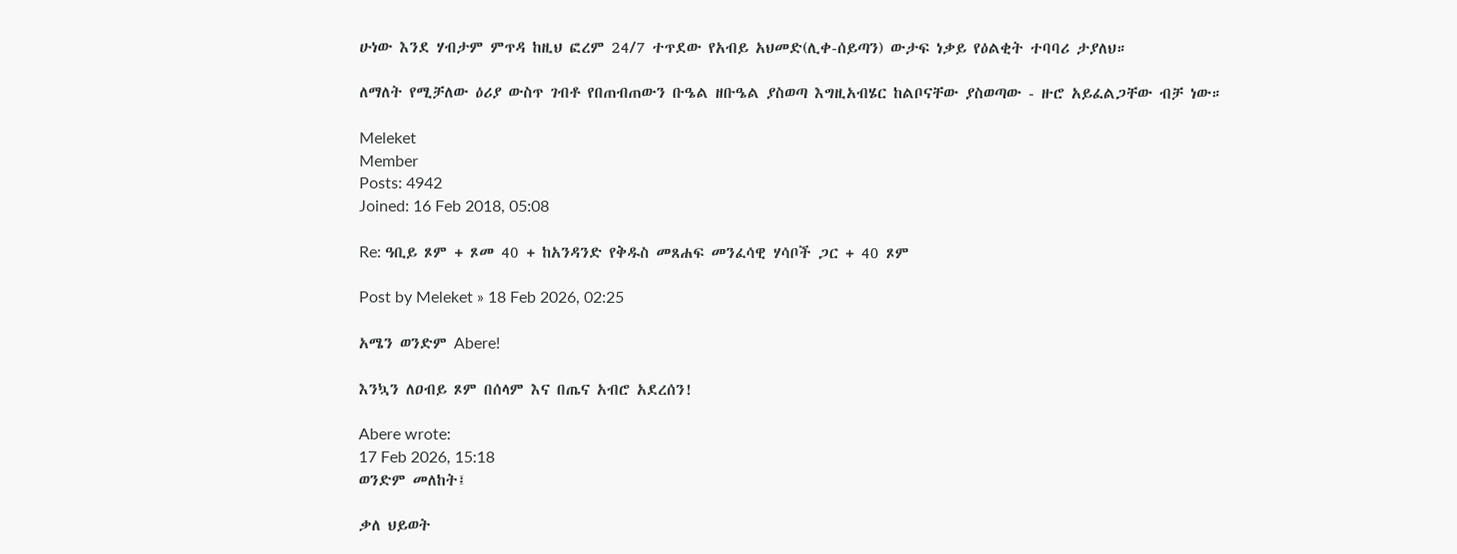ሁነው እንደ ሃብታም ምጥዳ ከዚህ ፎረም 24/7 ተጥደው የአብይ አህመድ(ሊቀ-ሰይጣን) ውታፍ ነቃይ የዕልቂት ተባባሪ ታያለህ።

ለማለት የሚቻለው ዕሪያ ውስጥ ገብቶ የበጠብጠውን ቡዔል ዘቡዔል ያስወጣ እግዚአብሄር ከልቦናቸው ያስወጣው - ዙሮ አይፈልጋቸው ብቻ ነው።

Meleket
Member
Posts: 4942
Joined: 16 Feb 2018, 05:08

Re: ዓቢይ ጾም + ጾመ 40 + ከአንዳንድ የቅዱስ መጸሐፍ መንፈሳዊ ሃሳቦች ጋር + 40 ጾም

Post by Meleket » 18 Feb 2026, 02:25

አሜን ወንድም Abere!

እንኳን ለዐብይ ጾም በሰላም እና በጤና አብሮ አደረሰን!

Abere wrote:
17 Feb 2026, 15:18
ወንድም መለከት፤

ቃለ ህይወት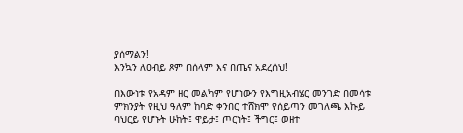ያሰማልን!
እንኳን ለዐብይ ጾም በሰላም እና በጤና አደረሰህ!

በእውነቱ የአዳም ዘር መልካም የሆነውን የእግዚአብሄር መንገድ በመሳቱ ምክንያት የዚህ ዓለም ከባድ ቀንበር ተሸክሞ የሰይጣን መገለጫ እኩይ ባህርይ የሆኑት ሁከት፤ ዋይታ፤ ጦርነት፤ ችግር፤ ወዘተ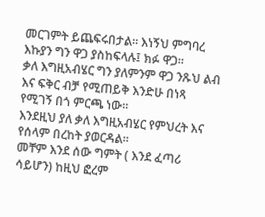መርገምት ይጨፍሩበታል። እነኝህ ምግባረ እኩያን ግን ዋጋ ያስከፍላሉ፤ ክፉ ዋጋ።
ቃለ እግዚአብሄር ግን ያለምንም ዋጋ ንጹህ ልብ እና ፍቅር ብቻ የሚጠይቅ እንድሁ በነጻ የሚገኝ በጎ ምርጫ ነው።
እንደዚህ ያለ ቃለ እግዚአብሄር የምህረት እና የሰላም በረከት ያወርዳል።
መቸም እንደ ሰው ግምት ( እንደ ፈጣሪ ሳይሆን) ከዚህ ፎረም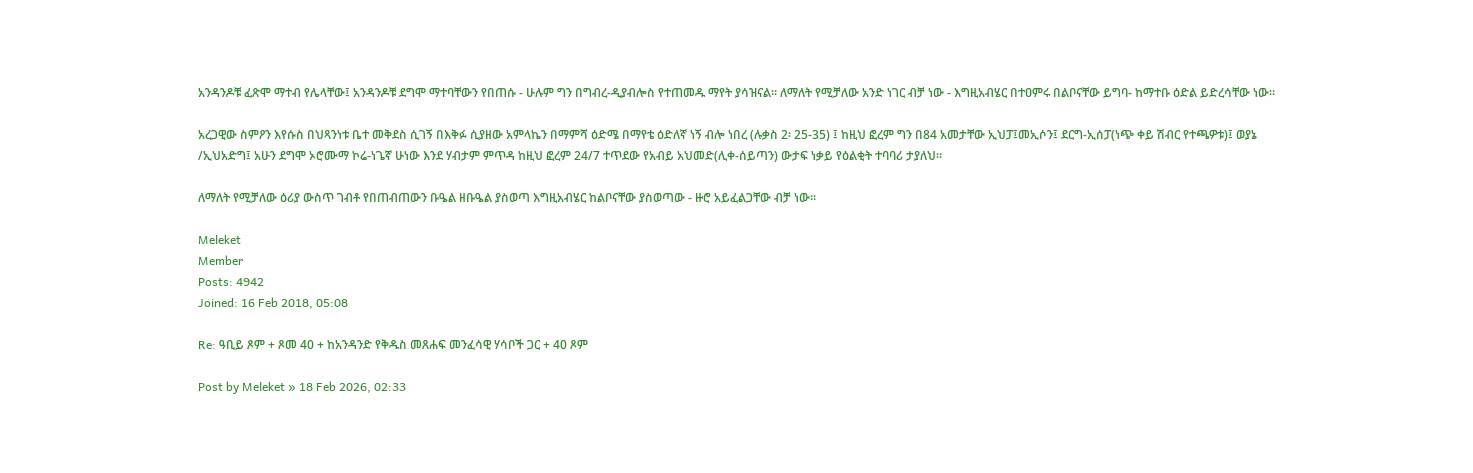አንዳንዶቹ ፈጽሞ ማተብ የሌላቸው፤ አንዳንዶቹ ደግሞ ማተባቸውን የበጠሱ - ሁሉም ግን በግብረ-ዲያብሎስ የተጠመዱ ማየት ያሳዝናል። ለማለት የሚቻለው አንድ ነገር ብቻ ነው - እግዚአብሄር በተዐምሩ በልቦናቸው ይግባ- ከማተቡ ዕድል ይድረሳቸው ነው።

አረጋዊው ስምዖን እየሱስ በህጻንነቱ ቤተ መቅደስ ሲገኝ በእቅፉ ሲያዘው አምላኬን በማምሻ ዕድሜ በማየቴ ዕድለኛ ነኝ ብሎ ነበረ (ሉቃስ 2፡ 25-35) ፤ ከዚህ ፎረም ግን በ84 አመታቸው ኢህፓ፤መኢሶን፤ ደርግ-ኢሰፓ(ነጭ ቀይ ሽብር የተጫዎቱ)፤ ወያኔ /ኢህአድግ፤ አሁን ደግሞ ኦሮሙማ ኮሬ-ነጌኛ ሁነው እንደ ሃብታም ምጥዳ ከዚህ ፎረም 24/7 ተጥደው የአብይ አህመድ(ሊቀ-ሰይጣን) ውታፍ ነቃይ የዕልቂት ተባባሪ ታያለህ።

ለማለት የሚቻለው ዕሪያ ውስጥ ገብቶ የበጠብጠውን ቡዔል ዘቡዔል ያስወጣ እግዚአብሄር ከልቦናቸው ያስወጣው - ዙሮ አይፈልጋቸው ብቻ ነው።

Meleket
Member
Posts: 4942
Joined: 16 Feb 2018, 05:08

Re: ዓቢይ ጾም + ጾመ 40 + ከአንዳንድ የቅዱስ መጸሐፍ መንፈሳዊ ሃሳቦች ጋር + 40 ጾም

Post by Meleket » 18 Feb 2026, 02:33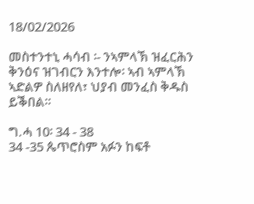18/02/2026

መስተንተኒ ሓሳብ ፡- ንኣምላኽ ዝፈርሕን ቅንዕና ዝገብርን እንተሎ፡ ኣብ ኣምላኽ ኣድልዎ ስለዘየለ፣ ህያብ መንፈስ ቅዱስ ይቕበል።

ግ.ሓ 10፡ 34 - 38
34 -35 ጴጥሮስም አፉን ከፍቶ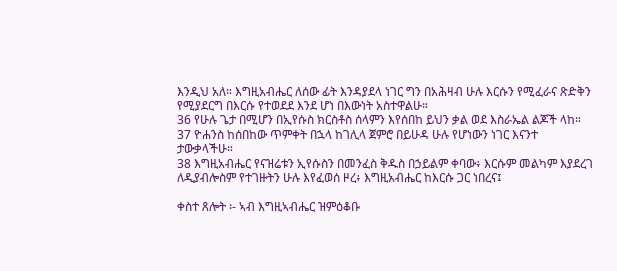እንዲህ አለ። እግዚአብሔር ለሰው ፊት እንዳያደላ ነገር ግን በአሕዛብ ሁሉ እርሱን የሚፈራና ጽድቅን የሚያደርግ በእርሱ የተወደደ እንደ ሆነ በእውነት አስተዋልሁ።
36 የሁሉ ጌታ በሚሆን በኢየሱስ ክርስቶስ ሰላምን እየሰበከ ይህን ቃል ወደ እስራኤል ልጆች ላከ።
37 ዮሐንስ ከሰበከው ጥምቀት በኋላ ከገሊላ ጀምሮ በይሁዳ ሁሉ የሆነውን ነገር እናንተ ታውቃላችሁ።
38 እግዚአብሔር የናዝሬቱን ኢየሱስን በመንፈስ ቅዱስ በኃይልም ቀባው፥ እርሱም መልካም እያደረገ ለዲያብሎስም የተገዙትን ሁሉ እየፈወሰ ዞረ፥ እግዚአብሔር ከእርሱ ጋር ነበረና፤

ቀስተ ጸሎት ፡- ኣብ እግዚኣብሔር ዝምዕቆቡ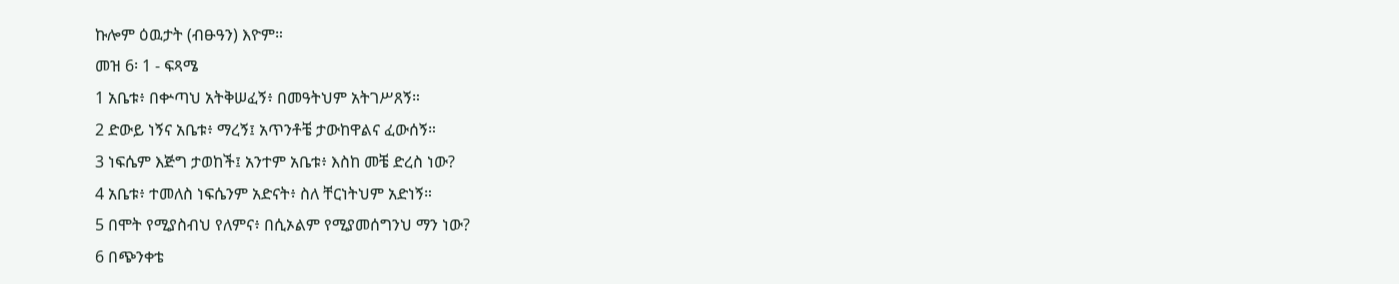ኩሎም ዕዉታት (ብፁዓን) እዮም።
መዝ 6፡ 1 - ፍጻሜ
1 አቤቱ፥ በቍጣህ አትቅሠፈኝ፥ በመዓትህም አትገሥጸኝ።
2 ድውይ ነኝና አቤቱ፥ ማረኝ፤ አጥንቶቼ ታውከዋልና ፈውሰኝ።
3 ነፍሴም እጅግ ታወከች፤ አንተም አቤቱ፥ እስከ መቼ ድረስ ነው?
4 አቤቱ፥ ተመለስ ነፍሴንም አድናት፥ ስለ ቸርነትህም አድነኝ።
5 በሞት የሚያስብህ የለምና፥ በሲኦልም የሚያመሰግንህ ማን ነው?
6 በጭንቀቴ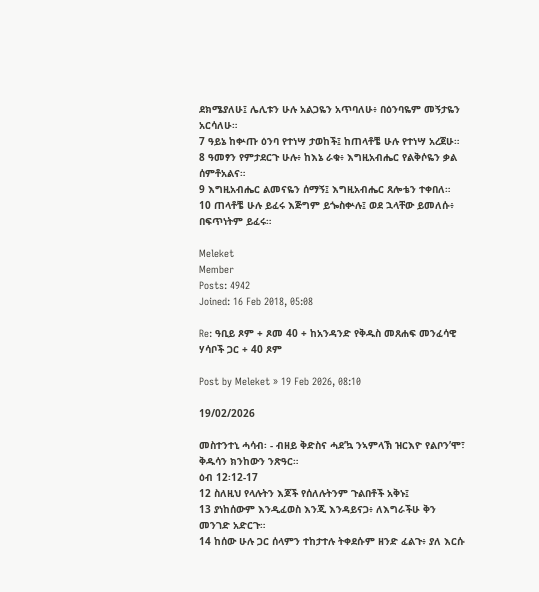ደክሜያለሁ፤ ሌሊቱን ሁሉ አልጋዬን አጥባለሁ፥ በዕንባዬም መኝታዬን አርሳለሁ።
7 ዓይኔ ከቍጡ ዕንባ የተነሣ ታወከች፤ ከጠላቶቼ ሁሉ የተነሣ አረጀሁ።
8 ዓመፃን የምታደርጉ ሁሉ፥ ከእኔ ራቁ፥ እግዚአብሔር የልቅሶዬን ቃል ሰምቶአልና።
9 እግዚአብሔር ልመናዬን ሰማኝ፤ እግዚአብሔር ጸሎቴን ተቀበለ።
10 ጠላቶቼ ሁሉ ይፈሩ እጅግም ይጐስቍሉ፤ ወደ ኋላቸው ይመለሱ፥ በፍጥነትም ይፈሩ።

Meleket
Member
Posts: 4942
Joined: 16 Feb 2018, 05:08

Re: ዓቢይ ጾም + ጾመ 40 + ከአንዳንድ የቅዱስ መጸሐፍ መንፈሳዊ ሃሳቦች ጋር + 40 ጾም

Post by Meleket » 19 Feb 2026, 08:10

19/02/2026

መስተንተኒ ሓሳብ፡ - ብዘይ ቅድስና ሓደ’ኳ ንኣምላኽ ዝርእዮ የልቦን’ሞ፣ ቅዱሳን ክንከውን ንጽዓር።
ዕብ 12፡12-17
12 ስለዚህ የላሉትን እጆች የሰለሉትንም ጉልበቶች አቅኑ፤
13 ያነከሰውም እንዲፈወስ እንጂ እንዳይናጋ፥ ለእግራችሁ ቅን መንገድ አድርጉ።
14 ከሰው ሁሉ ጋር ሰላምን ተከታተሉ ትቀደሱም ዘንድ ፈልጉ፥ ያለ እርሱ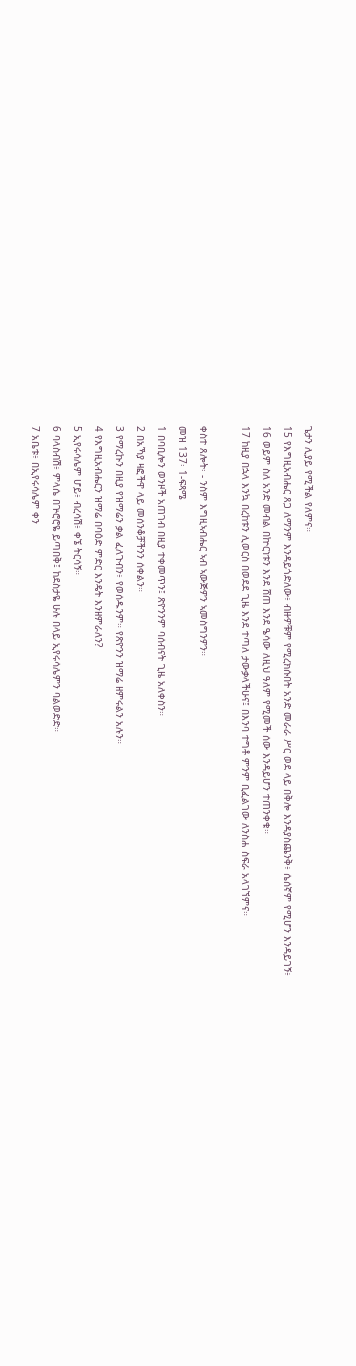ጌታን ሊያይ የሚችል የለምና።
15 የእግዚአብሔር ጸጋ ለማንም እንዳይጎድለው፥ ብዙዎቹም የሚረክሱበት አንድ መራራ ሥር ወደ ላይ በቅሎ እንዳያስጨንቅ፥ ሴሰኛም የሚሆን እንዳይገኝ፥
16 ወይም ስለ አንድ መብል በኵርነቱን እንደ ሸጠ እንደ ዔሳው ለዚህ ዓለም የሚመች ሰው እንዳይሆን ተጠንቀቁ።
17 ከዚያ በኋላ እንኳ በረከቱን ሊወርስ በወደደ ጊዜ እንደ ተጣለ ታውቃላችሁና፤ በእንባ ተግቶ ምንም ቢፈልገው ለንስሐ ስፍራ አላገኘምና።

ቀስተ ጸሎት፡ - ንስም እግዚኣብሔር ኣብ ኣውጅዎን ኣመስግንዎን።
መዝ 137፡ 1-ፍጻሜ
1 በባቢሎን ወንዞች አጠገብ በዚያ ተቀመጥን፤ ጽዮንንም ባሰብናት ጊዜ አለቀስን።
2 በአኻያ ዛፎችዋ ላይ መሰንቆቻችንን ሰቀልን።
3 የማረኩን በዚያ የዝማሬን ቃል ፈለጉብን፥ የወሰዱንም። የጽዮንን ዝማሬ ዘምሩልን አሉን።
4 የእግዚአብሔርን ዝማሬ በባዕድ ምድር እንዴት እንዘምራለን?
5 ኢየሩሳሌም ሆይ፥ ብረሳሽ፥ ቀኜ ትርሳኝ።
6 ባላስብሽ፥ ምላሴ በጕሮሮዬ ይጣበቅ፤ ከደስታዬ ሁሉ በላይ ኢየሩሳሌምን ባልወድድ።
7 አቤቱ፥ በኢየሩሳሌም ቀን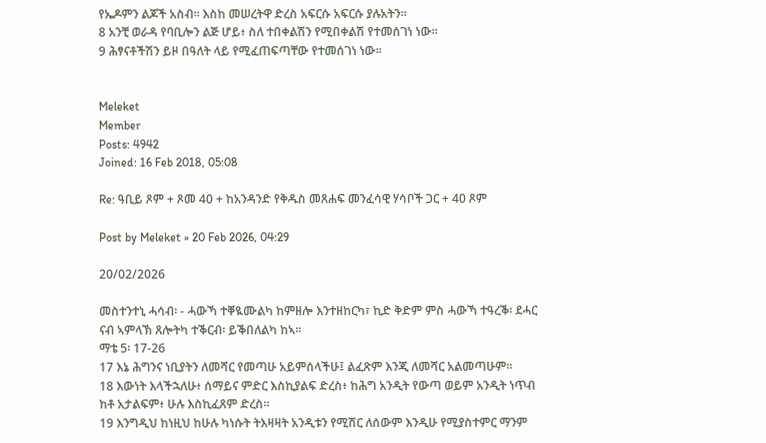የኤዶምን ልጆች አስብ። እስከ መሠረትዋ ድረስ አፍርሱ አፍርሱ ያሉአትን።
8 አንቺ ወራዳ የባቢሎን ልጅ ሆይ፥ ስለ ተበቀልሽን የሚበቀልሽ የተመሰገነ ነው።
9 ሕፃናቶችሽን ይዞ በዓለት ላይ የሚፈጠፍጣቸው የተመሰገነ ነው።


Meleket
Member
Posts: 4942
Joined: 16 Feb 2018, 05:08

Re: ዓቢይ ጾም + ጾመ 40 + ከአንዳንድ የቅዱስ መጸሐፍ መንፈሳዊ ሃሳቦች ጋር + 40 ጾም

Post by Meleket » 20 Feb 2026, 04:29

20/02/2026

መስተንተኒ ሓሳብ፡ - ሓውኻ ተቐዪሙልካ ከምዘሎ እንተዘከርካ፣ ኪድ ቅድም ምስ ሓውኻ ተዓረቕ፡ ደሓር ናብ ኣምላኽ ጸሎትካ ተቕርብ፡ ይቕበለልካ ከኣ።
ማቴ 5፡ 17-26
17 እኔ ሕግንና ነቢያትን ለመሻር የመጣሁ አይምሰላችሁ፤ ልፈጽም እንጂ ለመሻር አልመጣሁም።
18 እውነት እላችኋለሁ፥ ሰማይና ምድር እስኪያልፍ ድረስ፥ ከሕግ አንዲት የውጣ ወይም አንዲት ነጥብ ከቶ አታልፍም፥ ሁሉ እስኪፈጸም ድረስ።
19 እንግዲህ ከነዚህ ከሁሉ ካነሱት ትእዛዛት አንዲቱን የሚሽር ለሰውም እንዲሁ የሚያስተምር ማንም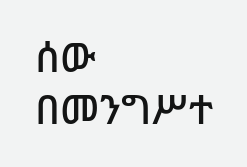ሰው በመንግሥተ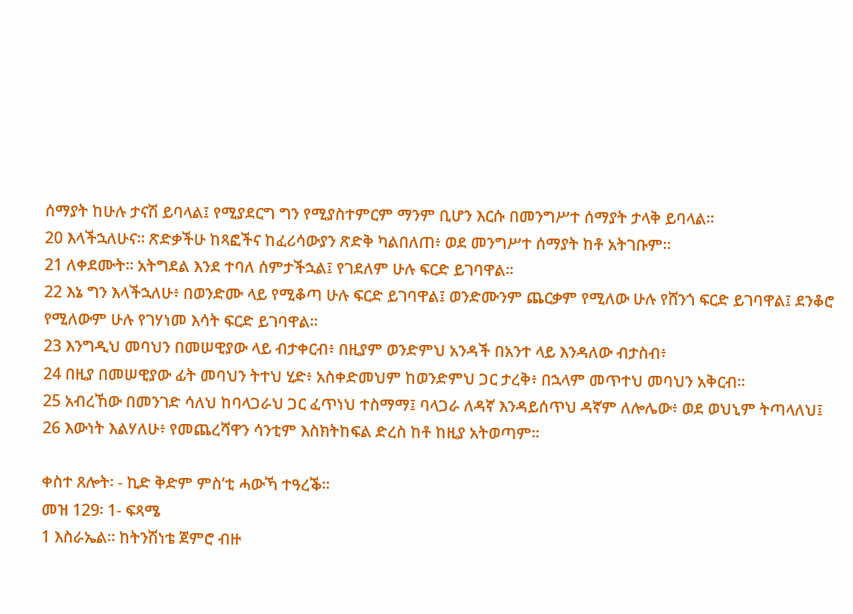ሰማያት ከሁሉ ታናሽ ይባላል፤ የሚያደርግ ግን የሚያስተምርም ማንም ቢሆን እርሱ በመንግሥተ ሰማያት ታላቅ ይባላል።
20 እላችኋለሁና። ጽድቃችሁ ከጻፎችና ከፈሪሳውያን ጽድቅ ካልበለጠ፥ ወደ መንግሥተ ሰማያት ከቶ አትገቡም።
21 ለቀደሙት። አትግደል እንደ ተባለ ሰምታችኋል፤ የገደለም ሁሉ ፍርድ ይገባዋል።
22 እኔ ግን እላችኋለሁ፥ በወንድሙ ላይ የሚቆጣ ሁሉ ፍርድ ይገባዋል፤ ወንድሙንም ጨርቃም የሚለው ሁሉ የሸንጎ ፍርድ ይገባዋል፤ ደንቆሮ የሚለውም ሁሉ የገሃነመ እሳት ፍርድ ይገባዋል።
23 እንግዲህ መባህን በመሠዊያው ላይ ብታቀርብ፥ በዚያም ወንድምህ አንዳች በአንተ ላይ እንዳለው ብታስብ፥
24 በዚያ በመሠዊያው ፊት መባህን ትተህ ሂድ፥ አስቀድመህም ከወንድምህ ጋር ታረቅ፥ በኋላም መጥተህ መባህን አቅርብ።
25 አብረኸው በመንገድ ሳለህ ከባላጋራህ ጋር ፈጥነህ ተስማማ፤ ባላጋራ ለዳኛ እንዳይሰጥህ ዳኛም ለሎሌው፥ ወደ ወህኒም ትጣላለህ፤
26 እውነት እልሃለሁ፥ የመጨረሻዋን ሳንቲም እስክትከፍል ድረስ ከቶ ከዚያ አትወጣም።

ቀስተ ጸሎት፡ - ኪድ ቅድም ምስ’ቲ ሓውኻ ተዓረቕ።
መዝ 129፡ 1- ፍጻሜ
1 እስራኤል። ከትንሽነቴ ጀምሮ ብዙ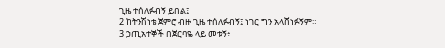ጊዜ ተሰለፉብኝ ይበል፤
2 ከትንሽነቴ ጀምሮ ብዙ ጊዜ ተሰለፉብኝ፤ ነገር ግን አላሸነፉኝም።
3 ኃጢአተኞች በጀርባዬ ላይ መቱኝ፥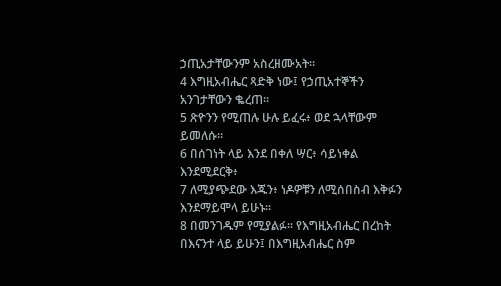ኃጢአታቸውንም አስረዘሙአት።
4 እግዚአብሔር ጻድቅ ነው፤ የኃጢአተኞችን አንገታቸውን ቈረጠ።
5 ጽዮንን የሚጠሉ ሁሉ ይፈሩ፥ ወደ ኋላቸውም ይመለሱ።
6 በሰገነት ላይ እንደ በቀለ ሣር፥ ሳይነቀል እንደሚደርቅ፥
7 ለሚያጭደው እጁን፥ ነዶዎቹን ለሚሰበስብ እቅፉን እንደማይሞላ ይሁኑ።
8 በመንገዱም የሚያልፉ። የእግዚአብሔር በረከት በእናንተ ላይ ይሁን፤ በእግዚአብሔር ስም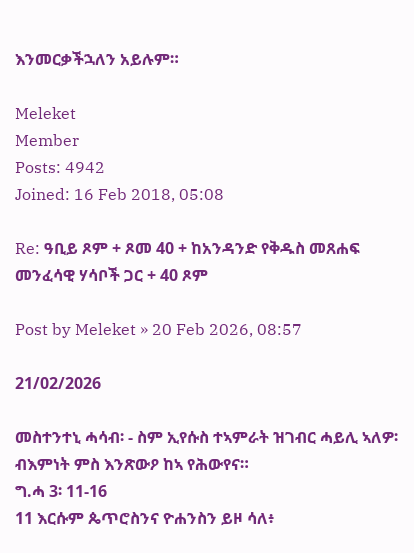እንመርቃችኋለን አይሉም።

Meleket
Member
Posts: 4942
Joined: 16 Feb 2018, 05:08

Re: ዓቢይ ጾም + ጾመ 40 + ከአንዳንድ የቅዱስ መጸሐፍ መንፈሳዊ ሃሳቦች ጋር + 40 ጾም

Post by Meleket » 20 Feb 2026, 08:57

21/02/2026

መስተንተኒ ሓሳብ፡ - ስም ኢየሱስ ተኣምራት ዝገብር ሓይሊ ኣለዎ፡ ብእምነት ምስ እንጽውዖ ከኣ የሕውየና።
ግ.ሓ 3፡ 11-16
11 እርሱም ጴጥሮስንና ዮሐንስን ይዞ ሳለ፥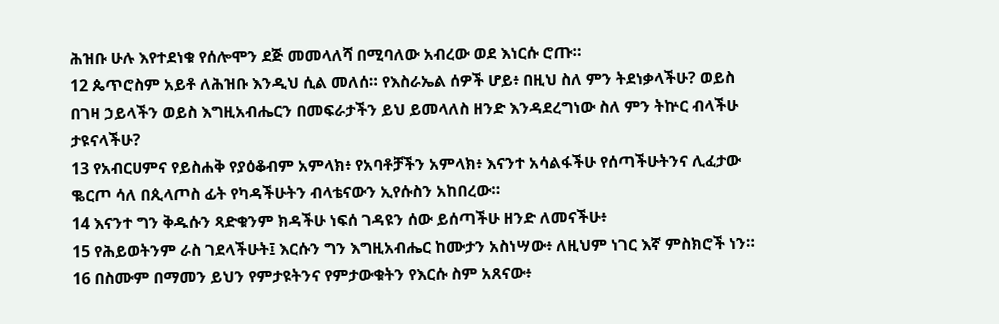ሕዝቡ ሁሉ እየተደነቁ የሰሎሞን ደጅ መመላለሻ በሚባለው አብረው ወደ እነርሱ ሮጡ።
12 ጴጥሮስም አይቶ ለሕዝቡ እንዲህ ሲል መለሰ። የእስራኤል ሰዎች ሆይ፥ በዚህ ስለ ምን ትደነቃላችሁ? ወይስ በገዛ ኃይላችን ወይስ እግዚአብሔርን በመፍራታችን ይህ ይመላለስ ዘንድ እንዳደረግነው ስለ ምን ትኵር ብላችሁ ታዩናላችሁ?
13 የአብርሀምና የይስሐቅ የያዕቆብም አምላክ፥ የአባቶቻችን አምላክ፥ እናንተ አሳልፋችሁ የሰጣችሁትንና ሊፈታው ቈርጦ ሳለ በጲላጦስ ፊት የካዳችሁትን ብላቴናውን ኢየሱስን አከበረው።
14 እናንተ ግን ቅዱሱን ጻድቁንም ክዳችሁ ነፍሰ ገዳዩን ሰው ይሰጣችሁ ዘንድ ለመናችሁ፥
15 የሕይወትንም ራስ ገደላችሁት፤ እርሱን ግን እግዚአብሔር ከሙታን አስነሣው፥ ለዚህም ነገር እኛ ምስክሮች ነን።
16 በስሙም በማመን ይህን የምታዩትንና የምታውቁትን የእርሱ ስም አጸናው፥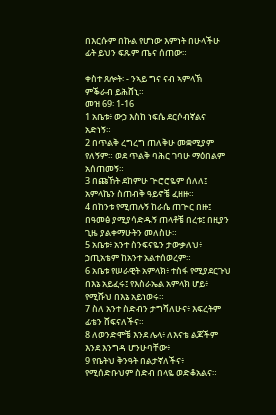በእርሱም በኩል የሆነው እምነት በሁላችሁ ፊት ይህን ፍጹም ጤና ሰጠው።

ቀስተ ጸሎት፡ - ንኣይ ግና ናብ ኣምላኽ ምቕራብ ይሕሸኒ።
መዝ 69፡ 1-16
1 አቤቱ፥ ውኃ እስከ ነፍሴ ደርሶብኛልና አድነኝ።
2 በጥልቅ ረግረግ ጠለቅሁ መቋሚያም የለኝም። ወደ ጥልቅ ባሕር ገባሁ ማዕበልም አሰጠመኝ።
3 በጩኸት ደከምሁ ጕሮሮዬም ሰለለ፤ አምላኬን ስጠብቅ ዓይኖቼ ፈዘዙ።
4 በከንቱ የሚጠሉኝ ከራሴ ጠጕር በዙ፤ በዓመፅ ያሚያሳድዱኝ ጠላቶቼ በረቱ፤ በዚያን ጊዜ ያልቀማሁትን መለስሁ።
5 አቤቱ፥ አንተ ስንፍናዬን ታውቃለህ፥ ኃጢአቴም ከአንተ አልተሰወረም።
6 አቤቱ የሠራዊት አምላክ፥ ተስፋ የሚያደርጉህ በእኔ አይፈሩ፤ የእስራኤል አምላክ ሆይ፥ የሚሹህ በእኔ አይነወሩ።
7 ስለ አንተ ስድብን ታግሻለሁና፥ እፍረትም ፊቴን ሸፍናለችና።
8 ለወንድሞቼ እንደ ሌላ፥ ለእናቴ ልጆችም እንደ እንግዳ ሆንሁባቸው፥
9 የቤትህ ቅንዓት በልታኛለችና፥ የሚሰድቡህም ስድብ በላዬ ወድቆአልና።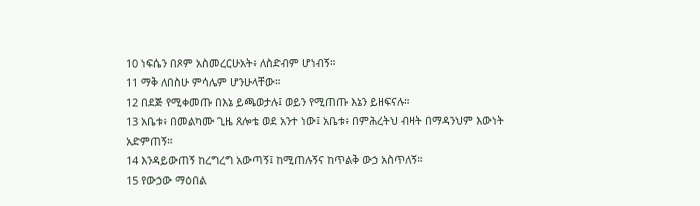10 ነፍሴን በጾም አስመረርሁአት፥ ለስድብም ሆነብኝ።
11 ማቅ ለበስሁ ምሳሌም ሆንሁላቸው።
12 በደጅ የሚቀመጡ በእኔ ይጫወታሉ፤ ወይን የሚጠጡ እኔን ይዘፍናሉ።
13 አቤቱ፥ በመልካሙ ጊዜ ጸሎቴ ወደ አንተ ነው፤ አቤቱ፥ በምሕረትህ ብዛት በማዳንህም እውነት አድምጠኝ።
14 እንዳይውጠኝ ከረግረግ አውጣኝ፤ ከሚጠሉኝና ከጥልቅ ውኃ አስጥለኝ።
15 የውኃው ማዕበል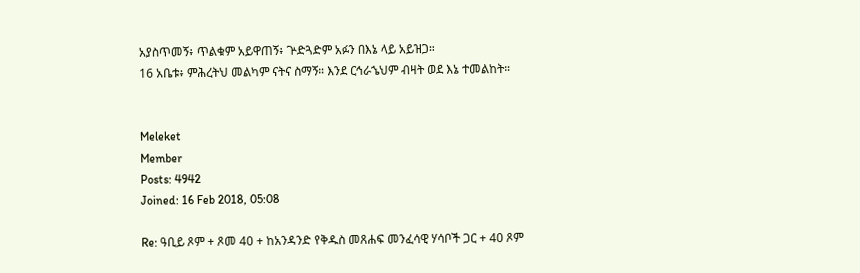አያስጥመኝ፥ ጥልቁም አይዋጠኝ፥ ጕድጓድም አፉን በእኔ ላይ አይዝጋ።
16 አቤቱ፥ ምሕረትህ መልካም ናትና ስማኝ። እንደ ርኅራኄህም ብዛት ወደ እኔ ተመልከት።


Meleket
Member
Posts: 4942
Joined: 16 Feb 2018, 05:08

Re: ዓቢይ ጾም + ጾመ 40 + ከአንዳንድ የቅዱስ መጸሐፍ መንፈሳዊ ሃሳቦች ጋር + 40 ጾም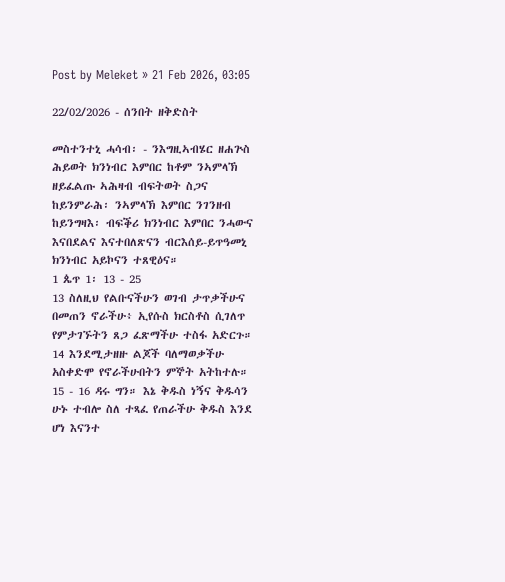Post by Meleket » 21 Feb 2026, 03:05

22/02/2026 - ሰንበት ዘቅድስት

መስተንተኒ ሓሳብ፡ - ንእግዚኣብሄር ዘሐጕስ ሕይወት ክንነብር እምበር ከቶም ንኣምላኽ ዘይፈልጡ ኣሕዛብ ብፍትወት ስጋና ከይንምራሕ፡ ንኣምላኽ እምበር ንገንዘብ ከይንግዛእ፡ ብፍቕሪ ክንነብር እምበር ንሓውና እናበደልና እናተበለጽናን ብርእሰይ-ይጥዓመኒ ክንነብር አይኮናን ተጸዊዕና።
1 ጴጥ 1፡ 13 - 25
13 ስለዚህ የልቡናችሁን ወገብ ታጥቃችሁና በመጠን ኖራችሁ፥ ኢየሱስ ክርስቶስ ሲገለጥ የምታገኙትን ጸጋ ፈጽማችሁ ተስፋ አድርጉ።
14 እንደሚታዘዙ ልጆች ባለማወቃችሁ አስቀድሞ የኖራችሁበትን ምኞት አትከተሉ።
15 - 16 ዳሩ ግን። እኔ ቅዱስ ነኝና ቅዱሳን ሁኑ ተብሎ ስለ ተጻፈ የጠራችሁ ቅዱስ እንደ ሆነ እናንተ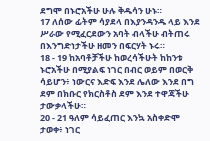ደግሞ በኑሮአችሁ ሁሉ ቅዱሳን ሁኑ።
17 ለሰው ፊትም ሳያደላ በእያንዳንዱ ላይ እንደ ሥራው የሚፈርደውን አባት ብላችሁ ብትጠሩ በእንግድነታችሁ ዘመን በፍርሃት ኑሩ።
18 - 19 ከአባቶቻችሁ ከወረሳችሁት ከከንቱ ኑሮአችሁ በሚያልፍ ነገር በብር ወይም በወርቅ ሳይሆን፥ ነውርና እድፍ እንደ ሌለው እንደ በግ ደም በክቡር የክርስቶስ ደም እንደ ተዋጃችሁ ታውቃላችሁ።
20 - 21 ዓለም ሳይፈጠር እንኳ አስቀድሞ ታወቀ፥ ነገር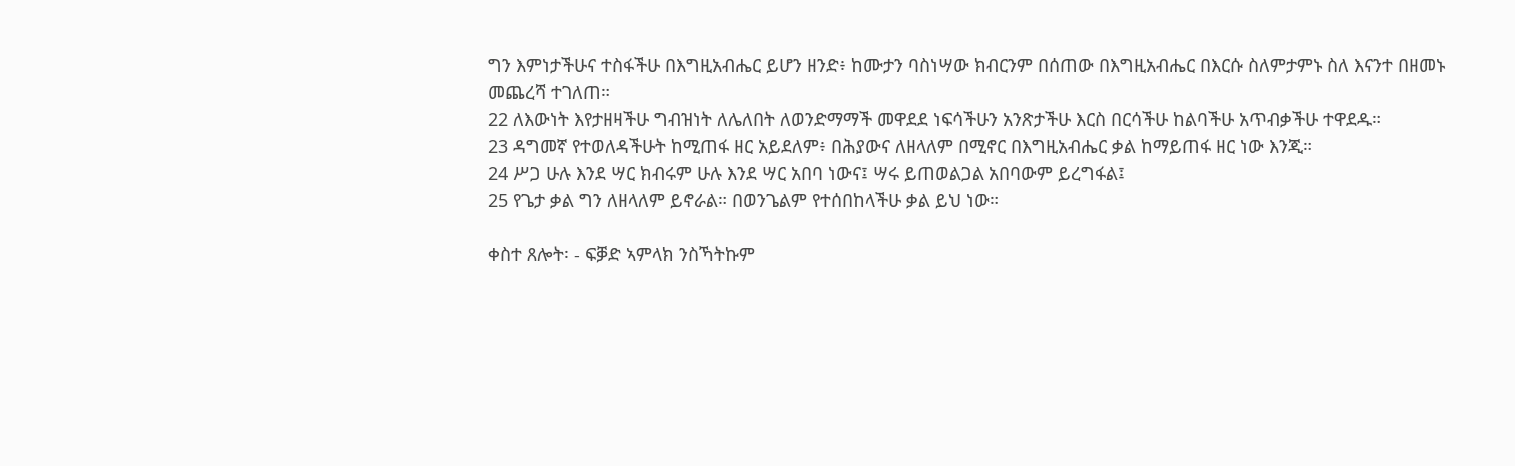ግን እምነታችሁና ተስፋችሁ በእግዚአብሔር ይሆን ዘንድ፥ ከሙታን ባስነሣው ክብርንም በሰጠው በእግዚአብሔር በእርሱ ስለምታምኑ ስለ እናንተ በዘመኑ መጨረሻ ተገለጠ።
22 ለእውነት እየታዘዛችሁ ግብዝነት ለሌለበት ለወንድማማች መዋደደ ነፍሳችሁን አንጽታችሁ እርስ በርሳችሁ ከልባችሁ አጥብቃችሁ ተዋደዱ።
23 ዳግመኛ የተወለዳችሁት ከሚጠፋ ዘር አይደለም፥ በሕያውና ለዘላለም በሚኖር በእግዚአብሔር ቃል ከማይጠፋ ዘር ነው እንጂ።
24 ሥጋ ሁሉ እንደ ሣር ክብሩም ሁሉ እንደ ሣር አበባ ነውና፤ ሣሩ ይጠወልጋል አበባውም ይረግፋል፤
25 የጌታ ቃል ግን ለዘላለም ይኖራል። በወንጌልም የተሰበከላችሁ ቃል ይህ ነው።

ቀስተ ጸሎት፡ - ፍቓድ ኣምላክ ንስኻትኩም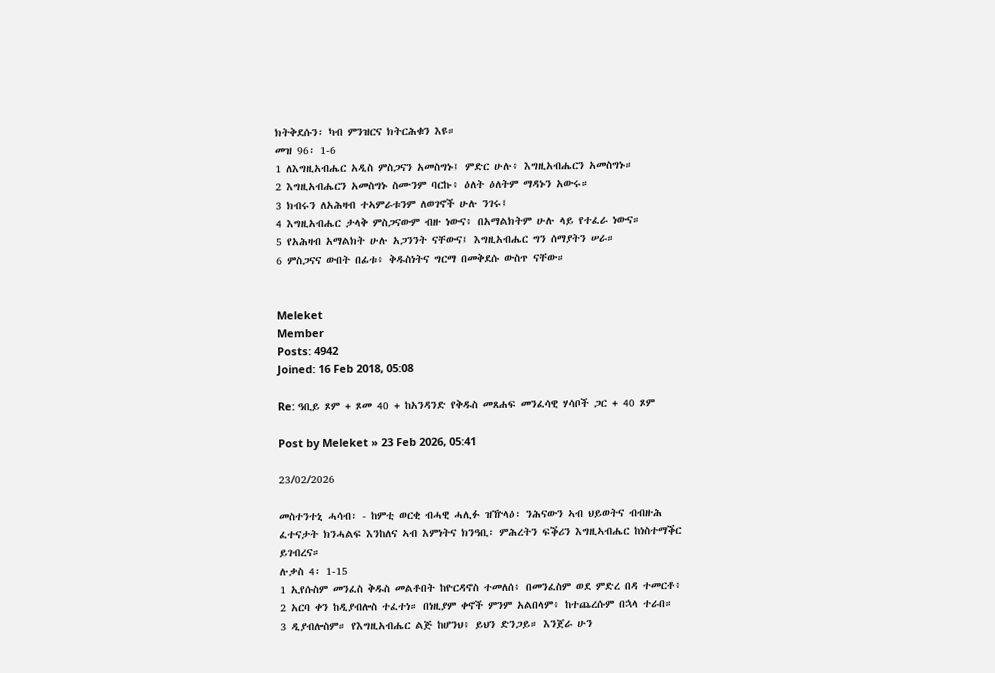ክትቅደሱን፡ ካብ ምንዝርና ክትርሕቁን እዩ።
መዝ 96፡ 1-6
1 ለእግዚአብሔር አዲስ ምስጋናን አመስግኑ፤ ምድር ሁሉ፥ እግዚአብሔርን አመስግኑ።
2 እግዚአብሔርን አመስግኑ ስሙንም ባርኩ፥ ዕለት ዕለትም ማዳኑን አውሩ።
3 ክብሩን ለአሕዛብ ተኣምራቱንም ለወገኖች ሁሉ ንገሩ፤
4 እግዚአብሔር ታላቅ ምስጋናውም ብዙ ነውና፥ በአማልክትም ሁሉ ላይ የተፈራ ነውና።
5 የአሕዛብ አማልክት ሁሉ አጋንንት ናቸውና፤ እግዚአብሔር ግን ሰማያትን ሠራ።
6 ምስጋናና ውበት በፊቱ፥ ቅዱስነትና ግርማ በመቅደሱ ውስጥ ናቸው።


Meleket
Member
Posts: 4942
Joined: 16 Feb 2018, 05:08

Re: ዓቢይ ጾም + ጾመ 40 + ከአንዳንድ የቅዱስ መጸሐፍ መንፈሳዊ ሃሳቦች ጋር + 40 ጾም

Post by Meleket » 23 Feb 2026, 05:41

23/02/2026

መስተንተኒ ሓሳብ፡ - ከምቲ ወርቂ ብሓዊ ሓሊፉ ዝዅላዕ፡ ንሕናውን ኣብ ህይወትና ብብዙሕ ፈተናታት ክንሓልፍ እንከለና ኣብ እምነትና ክንዓቢ፡ ምሕረትን ፍቕሪን እግዚኣብሔር ከነስተማቕር ይገብረና።
ሉቃስ 4፡ 1-15
1 ኢየሱስም መንፈስ ቅዱስ መልቶበት ከዮርዳኖስ ተመለሰ፥ በመንፈስም ወደ ምድረ በዳ ተመርቶ፥
2 አርባ ቀን ከዲያብሎስ ተፈተነ። በነዚያም ቀኖች ምንም አልበላም፥ ከተጨረሱም በኋላ ተራበ።
3 ዲያብሎስም። የእግዚአብሔር ልጅ ከሆንህ፥ ይህን ድንጋይ። እንጀራ ሁን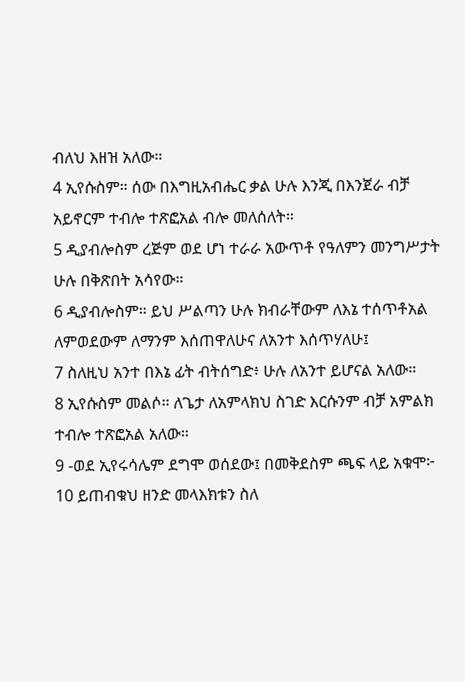ብለህ እዘዝ አለው።
4 ኢየሱስም። ሰው በእግዚአብሔር ቃል ሁሉ እንጂ በእንጀራ ብቻ አይኖርም ተብሎ ተጽፎአል ብሎ መለሰለት።
5 ዲያብሎስም ረጅም ወደ ሆነ ተራራ አውጥቶ የዓለምን መንግሥታት ሁሉ በቅጽበት አሳየው።
6 ዲያብሎስም። ይህ ሥልጣን ሁሉ ክብራቸውም ለእኔ ተሰጥቶአል ለምወደውም ለማንም እሰጠዋለሁና ለአንተ እሰጥሃለሁ፤
7 ስለዚህ አንተ በእኔ ፊት ብትሰግድ፥ ሁሉ ለአንተ ይሆናል አለው።
8 ኢየሱስም መልሶ። ለጌታ ለአምላክህ ስገድ እርሱንም ብቻ አምልክ ተብሎ ተጽፎአል አለው።
9 -ወደ ኢየሩሳሌም ደግሞ ወሰደው፤ በመቅደስም ጫፍ ላይ አቁሞ፦
10 ይጠብቁህ ዘንድ መላእክቱን ስለ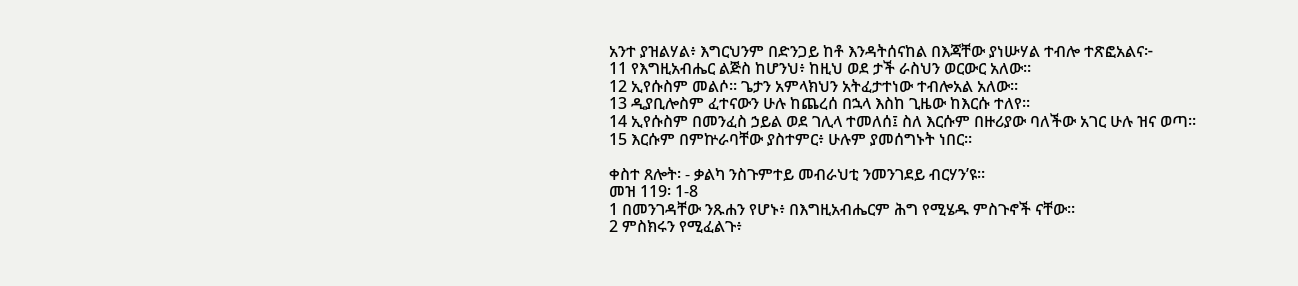አንተ ያዝልሃል፥ እግርህንም በድንጋይ ከቶ እንዳትሰናከል በእጃቸው ያነሡሃል ተብሎ ተጽፎአልና፦
11 የእግዚአብሔር ልጅስ ከሆንህ፥ ከዚህ ወደ ታች ራስህን ወርውር አለው።
12 ኢየሱስም መልሶ። ጌታን አምላክህን አትፈታተነው ተብሎአል አለው።
13 ዲያቢሎስም ፈተናውን ሁሉ ከጨረሰ በኋላ እስከ ጊዜው ከእርሱ ተለየ።
14 ኢየሱስም በመንፈስ ኃይል ወደ ገሊላ ተመለሰ፤ ስለ እርሱም በዙሪያው ባለችው አገር ሁሉ ዝና ወጣ።
15 እርሱም በምኵራባቸው ያስተምር፥ ሁሉም ያመሰግኑት ነበር።

ቀስተ ጸሎት፡ - ቃልካ ንስጉምተይ መብራህቲ ንመንገደይ ብርሃን’ዩ።
መዝ 119፡ 1-8
1 በመንገዳቸው ንጹሐን የሆኑ፥ በእግዚአብሔርም ሕግ የሚሄዱ ምስጉኖች ናቸው።
2 ምስክሩን የሚፈልጉ፥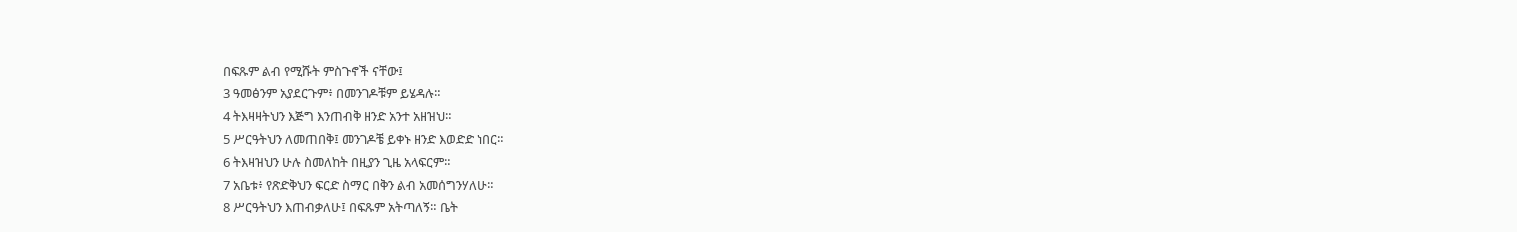በፍጹም ልብ የሚሹት ምስጉኖች ናቸው፤
3 ዓመፅንም አያደርጉም፥ በመንገዶቹም ይሄዳሉ።
4 ትእዛዛትህን እጅግ እንጠብቅ ዘንድ አንተ አዘዝህ።
5 ሥርዓትህን ለመጠበቅ፤ መንገዶቼ ይቀኑ ዘንድ እወድድ ነበር።
6 ትእዛዝህን ሁሉ ስመለከት በዚያን ጊዜ አላፍርም።
7 አቤቱ፥ የጽድቅህን ፍርድ ስማር በቅን ልብ አመሰግንሃለሁ።
8 ሥርዓትህን እጠብቃለሁ፤ በፍጹም አትጣለኝ። ቤት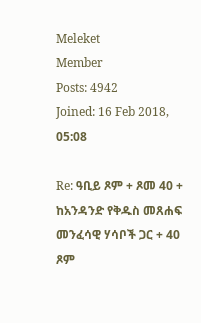Meleket
Member
Posts: 4942
Joined: 16 Feb 2018, 05:08

Re: ዓቢይ ጾም + ጾመ 40 + ከአንዳንድ የቅዱስ መጸሐፍ መንፈሳዊ ሃሳቦች ጋር + 40 ጾም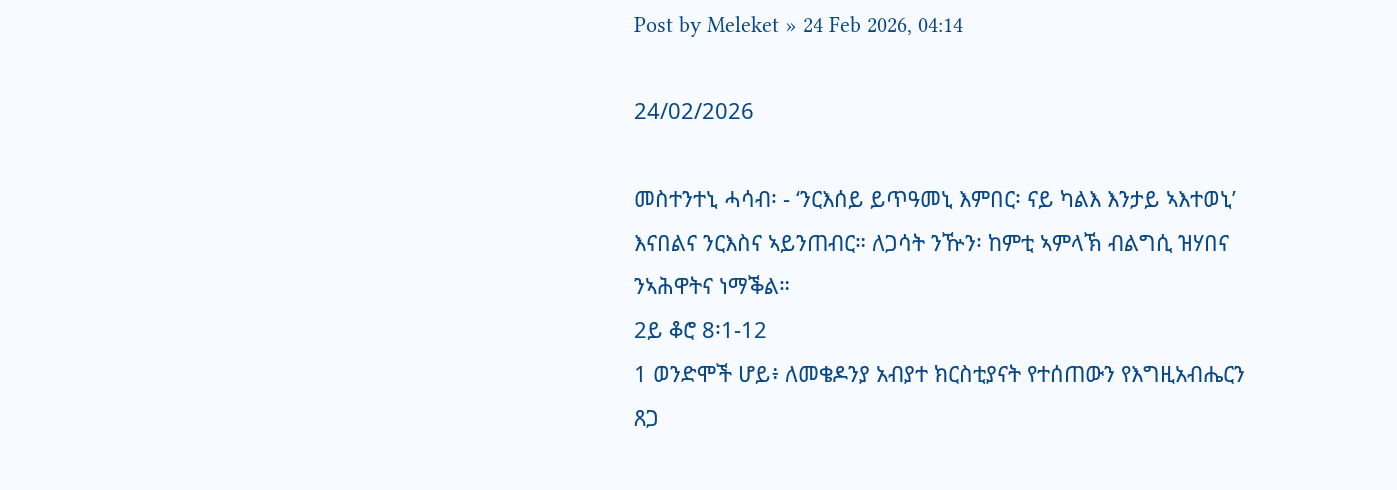Post by Meleket » 24 Feb 2026, 04:14

24/02/2026

መስተንተኒ ሓሳብ፡ - ‘ንርእሰይ ይጥዓመኒ እምበር፡ ናይ ካልእ እንታይ ኣእተወኒ’ እናበልና ንርእስና ኣይንጠብር። ለጋሳት ንዅን፡ ከምቲ ኣምላኽ ብልግሲ ዝሃበና ንኣሕዋትና ነማቕል።
2ይ ቆሮ 8፡1-12
1 ወንድሞች ሆይ፥ ለመቄዶንያ አብያተ ክርስቲያናት የተሰጠውን የእግዚአብሔርን ጸጋ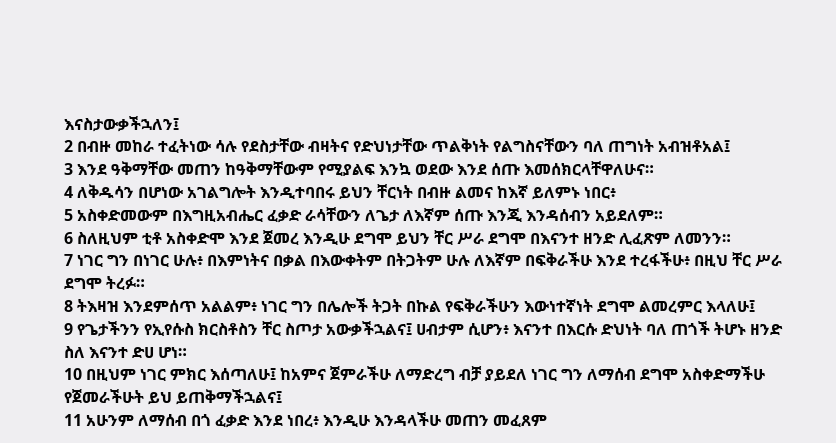እናስታውቃችኋለን፤
2 በብዙ መከራ ተፈትነው ሳሉ የደስታቸው ብዛትና የድህነታቸው ጥልቅነት የልግስናቸውን ባለ ጠግነት አብዝቶአል፤
3 እንደ ዓቅማቸው መጠን ከዓቅማቸውም የሚያልፍ እንኳ ወደው እንደ ሰጡ እመሰክርላቸዋለሁና።
4 ለቅዱሳን በሆነው አገልግሎት እንዲተባበሩ ይህን ቸርነት በብዙ ልመና ከእኛ ይለምኑ ነበር፥
5 አስቀድመውም በእግዚአብሔር ፈቃድ ራሳቸውን ለጌታ ለእኛም ሰጡ እንጂ እንዳሰብን አይደለም።
6 ስለዚህም ቲቶ አስቀድሞ እንደ ጀመረ እንዲሁ ደግሞ ይህን ቸር ሥራ ደግሞ በእናንተ ዘንድ ሊፈጽም ለመንን።
7 ነገር ግን በነገር ሁሉ፥ በእምነትና በቃል በእውቀትም በትጋትም ሁሉ ለእኛም በፍቅራችሁ እንደ ተረፋችሁ፥ በዚህ ቸር ሥራ ደግሞ ትረፉ።
8 ትእዛዝ እንደምሰጥ አልልም፥ ነገር ግን በሌሎች ትጋት በኩል የፍቅራችሁን እውነተኛነት ደግሞ ልመረምር እላለሁ፤
9 የጌታችንን የኢየሱስ ክርስቶስን ቸር ስጦታ አውቃችኋልና፤ ሀብታም ሲሆን፥ እናንተ በእርሱ ድህነት ባለ ጠጎች ትሆኑ ዘንድ ስለ እናንተ ድሀ ሆነ።
10 በዚህም ነገር ምክር እሰጣለሁ፤ ከአምና ጀምራችሁ ለማድረግ ብቻ ያይደለ ነገር ግን ለማሰብ ደግሞ አስቀድማችሁ የጀመራችሁት ይህ ይጠቅማችኋልና፤
11 አሁንም ለማሰብ በጎ ፈቃድ እንደ ነበረ፥ እንዲሁ እንዳላችሁ መጠን መፈጸም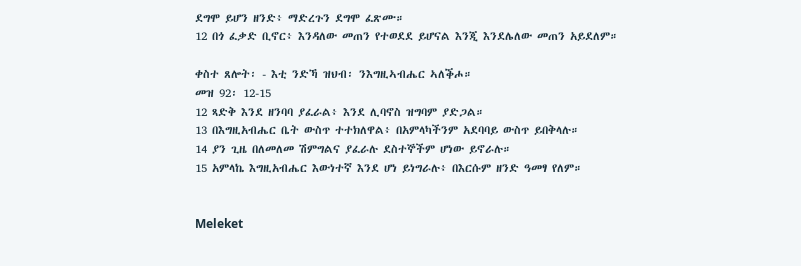ደግሞ ይሆን ዘንድ፥ ማድረጉን ደግሞ ፈጽሙ።
12 በጎ ፈቃድ ቢኖር፥ እንዳለው መጠን የተወደደ ይሆናል እንጂ እንደሌለው መጠን አይደለም።

ቀስተ ጸሎት፡ - እቲ ንድኻ ዝህብ፡ ንእግዚኣብሔር ኣለቕሖ።
መዝ 92፡ 12-15
12 ጻድቅ እንደ ዘንባባ ያፈራል፥ እንደ ሊባኖስ ዝግባም ያድጋል።
13 በእግዚአብሔር ቤት ውስጥ ተተክለዋል፥ በአምላካችንም አደባባይ ውስጥ ይበቅላሉ።
14 ያን ጊዜ በለመለመ ሽምግልና ያፈራሉ ደስተኞችም ሆነው ይኖራሉ።
15 አምላኬ እግዚአብሔር እውነተኛ እንደ ሆነ ይነግራሉ፥ በእርሱም ዘንድ ዓመፃ የለም።


Meleket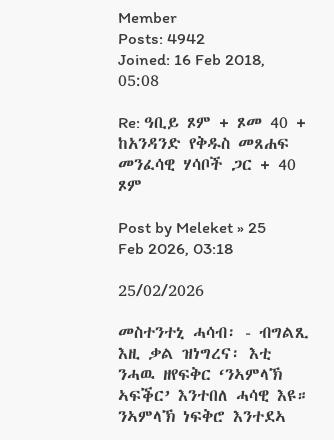Member
Posts: 4942
Joined: 16 Feb 2018, 05:08

Re: ዓቢይ ጾም + ጾመ 40 + ከአንዳንድ የቅዱስ መጸሐፍ መንፈሳዊ ሃሳቦች ጋር + 40 ጾም

Post by Meleket » 25 Feb 2026, 03:18

25/02/2026

መስተንተኒ ሓሳብ፡ - ብግልጺ እዚ ቃል ዝነግረና፡ እቲ ንሓዉ ዘየፍቅር ‘ንኣምላኽ ኣፍቕር’ እንተበለ ሓሳዊ እዩ። ንኣምላኽ ነፍቅሮ እንተደኣ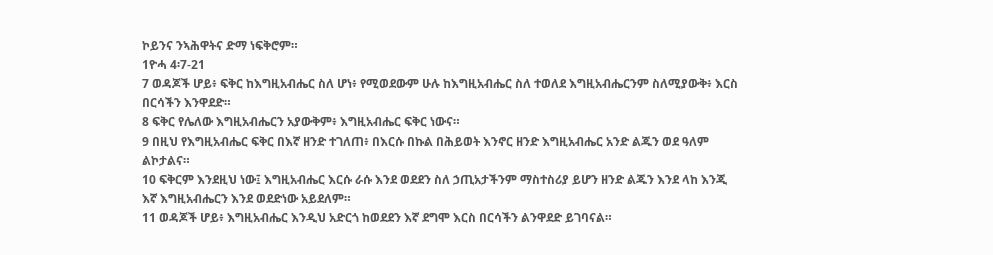ኮይንና ንኣሕዋትና ድማ ነፍቅሮም።
1ዮሓ 4፡7-21
7 ወዳጆች ሆይ፥ ፍቅር ከእግዚአብሔር ስለ ሆነ፥ የሚወደውም ሁሉ ከእግዚአብሔር ስለ ተወለደ እግዚአብሔርንም ስለሚያውቅ፥ እርስ በርሳችን እንዋደድ።
8 ፍቅር የሌለው እግዚአብሔርን አያውቅም፥ እግዚአብሔር ፍቅር ነውና።
9 በዚህ የእግዚአብሔር ፍቅር በእኛ ዘንድ ተገለጠ፥ በእርሱ በኩል በሕይወት እንኖር ዘንድ እግዚአብሔር አንድ ልጁን ወደ ዓለም ልኮታልና።
10 ፍቅርም እንደዚህ ነው፤ እግዚአብሔር እርሱ ራሱ እንደ ወደደን ስለ ኃጢአታችንም ማስተስሪያ ይሆን ዘንድ ልጁን እንደ ላከ እንጂ እኛ እግዚአብሔርን እንደ ወደድነው አይደለም።
11 ወዳጆች ሆይ፥ እግዚአብሔር እንዲህ አድርጎ ከወደደን እኛ ደግሞ እርስ በርሳችን ልንዋደድ ይገባናል።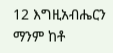12 እግዚአብሔርን ማንም ከቶ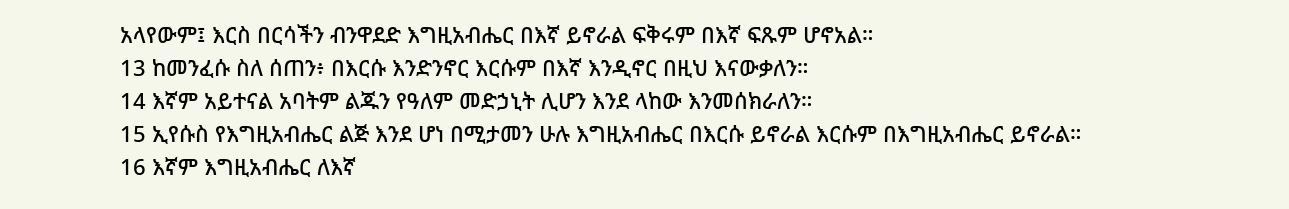አላየውም፤ እርስ በርሳችን ብንዋደድ እግዚአብሔር በእኛ ይኖራል ፍቅሩም በእኛ ፍጹም ሆኖአል።
13 ከመንፈሱ ስለ ሰጠን፥ በእርሱ እንድንኖር እርሱም በእኛ እንዲኖር በዚህ እናውቃለን።
14 እኛም አይተናል አባትም ልጁን የዓለም መድኃኒት ሊሆን እንደ ላከው እንመሰክራለን።
15 ኢየሱስ የእግዚአብሔር ልጅ እንደ ሆነ በሚታመን ሁሉ እግዚአብሔር በእርሱ ይኖራል እርሱም በእግዚአብሔር ይኖራል።
16 እኛም እግዚአብሔር ለእኛ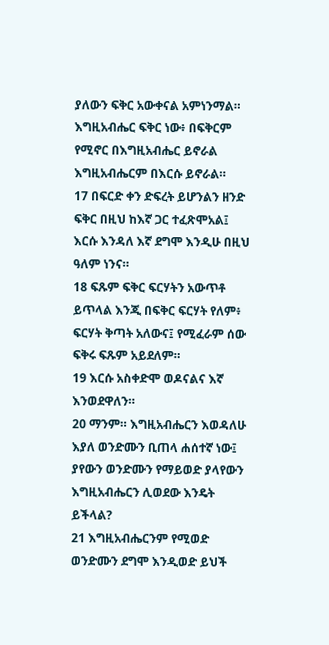ያለውን ፍቅር አውቀናል አምነንማል። እግዚአብሔር ፍቅር ነው፥ በፍቅርም የሚኖር በእግዚአብሔር ይኖራል እግዚአብሔርም በእርሱ ይኖራል።
17 በፍርድ ቀን ድፍረት ይሆንልን ዘንድ ፍቅር በዚህ ከእኛ ጋር ተፈጽሞአል፤ እርሱ እንዳለ እኛ ደግሞ እንዲሁ በዚህ ዓለም ነንና።
18 ፍጹም ፍቅር ፍርሃትን አውጥቶ ይጥላል እንጂ በፍቅር ፍርሃት የለም፥ ፍርሃት ቅጣት አለውና፤ የሚፈራም ሰው ፍቅሩ ፍጹም አይደለም።
19 እርሱ አስቀድሞ ወዶናልና እኛ እንወደዋለን።
20 ማንም። እግዚአብሔርን እወዳለሁ እያለ ወንድሙን ቢጠላ ሐሰተኛ ነው፤ ያየውን ወንድሙን የማይወድ ያላየውን እግዚአብሔርን ሊወደው እንዴት ይችላል?
21 እግዚአብሔርንም የሚወድ ወንድሙን ደግሞ እንዲወድ ይህች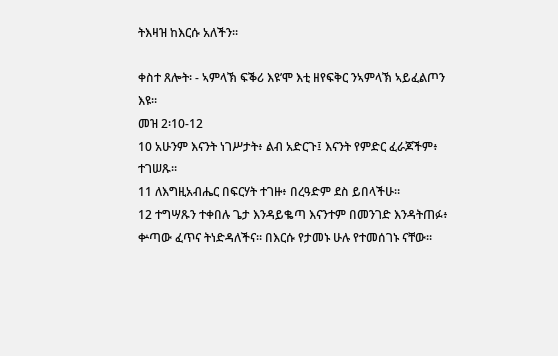ትእዛዝ ከእርሱ አለችን።

ቀስተ ጸሎት፡ - ኣምላኽ ፍቕሪ እዩ’ሞ እቲ ዘየፍቅር ንኣምላኽ ኣይፈልጦን እዩ።
መዝ 2፡10-12
10 አሁንም እናንት ነገሥታት፥ ልብ አድርጉ፤ እናንት የምድር ፈራጆችም፥ ተገሠጹ።
11 ለእግዚአብሔር በፍርሃት ተገዙ፥ በረዓድም ደስ ይበላችሁ።
12 ተግሣጹን ተቀበሉ ጌታ እንዳይቈጣ እናንተም በመንገድ እንዳትጠፉ፥ ቍጣው ፈጥና ትነድዳለችና። በእርሱ የታመኑ ሁሉ የተመሰገኑ ናቸው።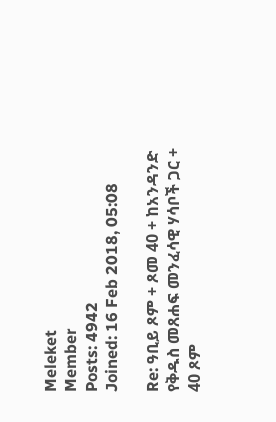Meleket
Member
Posts: 4942
Joined: 16 Feb 2018, 05:08

Re: ዓቢይ ጾም + ጾመ 40 + ከአንዳንድ የቅዱስ መጸሐፍ መንፈሳዊ ሃሳቦች ጋር + 40 ጾም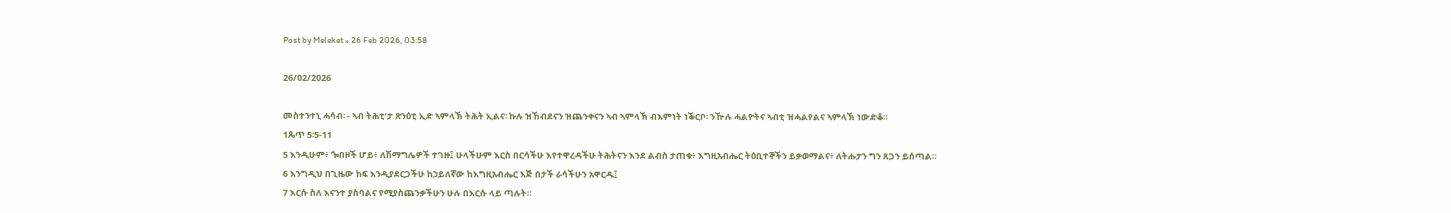Post by Meleket » 26 Feb 2026, 03:58

26/02/2026

መስተንተኒ ሓሳብ፡ - ኣብ ትሕቲ’ታ ጽንዕቲ ኢድ ኣምላኽ ትሕት ኢልና፡ ኩሉ ዝኸብደናን ዝጨንቀናን ኣብ ኣምላኽ ብእምነት ነቕርቦ፡ ንዅሉ ሓልዮትና ኣብቲ ዝሓልየልና ኣምላኽ ነውድቆ።
1ጴጥ 5፡5-11
5 እንዲሁም፥ ጐበዞች ሆይ፥ ለሽማግሌዎች ተገዙ፤ ሁላችሁም እርስ በርሳችሁ እየተዋረዳችሁ ትሕትናን እንደ ልብስ ታጠቁ፥ እግዚአብሔር ትዕቢተኞችን ይቃወማልና፥ ለትሑታን ግን ጸጋን ይሰጣል።
6 እንግዲህ በጊዜው ከፍ እንዲያደርጋችሁ ከኃይለኛው ከእግዚአብሔር እጅ በታች ራሳችሁን አዋርዱ፤
7 እርሱ ስለ እናንተ ያስባልና የሚያስጨንቃችሁን ሁሉ በእርሱ ላይ ጣሉት።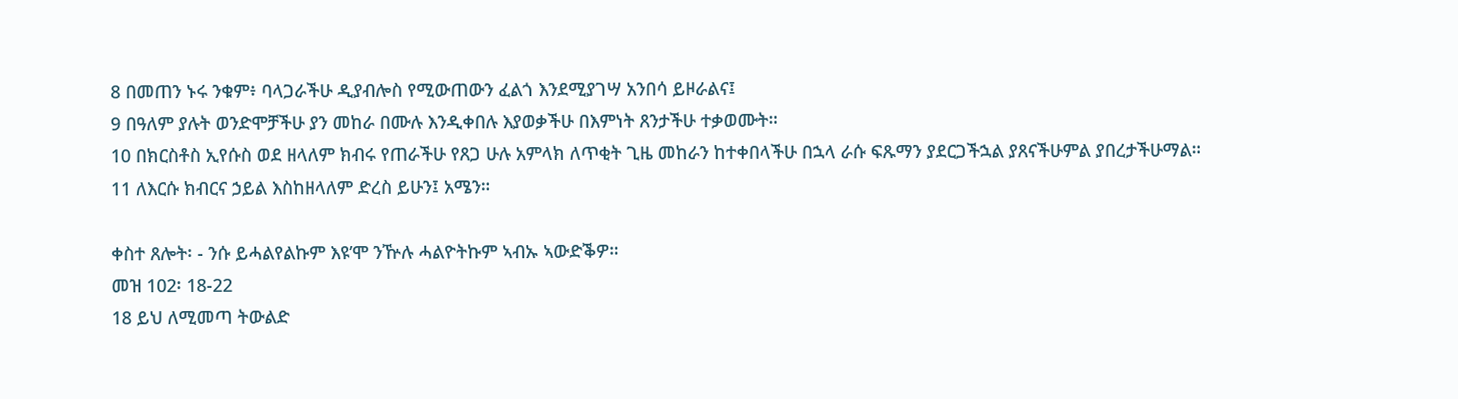8 በመጠን ኑሩ ንቁም፥ ባላጋራችሁ ዲያብሎስ የሚውጠውን ፈልጎ እንደሚያገሣ አንበሳ ይዞራልና፤
9 በዓለም ያሉት ወንድሞቻችሁ ያን መከራ በሙሉ እንዲቀበሉ እያወቃችሁ በእምነት ጸንታችሁ ተቃወሙት።
10 በክርስቶስ ኢየሱስ ወደ ዘላለም ክብሩ የጠራችሁ የጸጋ ሁሉ አምላክ ለጥቂት ጊዜ መከራን ከተቀበላችሁ በኋላ ራሱ ፍጹማን ያደርጋችኋል ያጸናችሁምል ያበረታችሁማል።
11 ለእርሱ ክብርና ኃይል እስከዘላለም ድረስ ይሁን፤ አሜን።

ቀስተ ጸሎት፡ - ንሱ ይሓልየልኩም እዩ’ሞ ንዅሉ ሓልዮትኩም ኣብኡ ኣውድቕዎ።
መዝ 102፡ 18-22
18 ይህ ለሚመጣ ትውልድ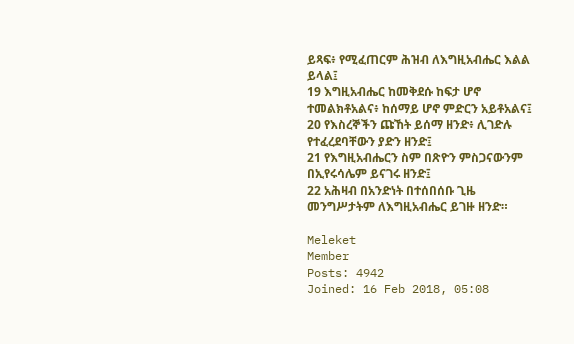ይጻፍ፥ የሚፈጠርም ሕዝብ ለእግዚአብሔር እልል ይላል፤
19 እግዚአብሔር ከመቅደሱ ከፍታ ሆኖ ተመልክቶአልና፥ ከሰማይ ሆኖ ምድርን አይቶአልና፤
20 የእስረኞችን ጩኸት ይሰማ ዘንድ፥ ሊገድሉ የተፈረደባቸውን ያድን ዘንድ፤
21 የእግዚአብሔርን ስም በጽዮን ምስጋናውንም በኢየሩሳሌም ይናገሩ ዘንድ፤
22 አሕዛብ በአንድነት በተሰበሰቡ ጊዜ መንግሥታትም ለእግዚአብሔር ይገዙ ዘንድ።

Meleket
Member
Posts: 4942
Joined: 16 Feb 2018, 05:08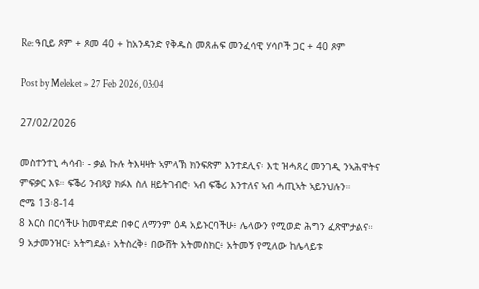Re: ዓቢይ ጾም + ጾመ 40 + ከአንዳንድ የቅዱስ መጸሐፍ መንፈሳዊ ሃሳቦች ጋር + 40 ጾም

Post by Meleket » 27 Feb 2026, 03:04

27/02/2026

መስተንተኒ ሓሳብ፡ - ቃል ኩሉ ትእዛዛት ኣምላኽ ክንፍጽም እንተደሊና፡ እቲ ዝሓጸረ መንገዲ ንኣሕዋትና ምፍቃር እዩ። ፍቕሪ ንብጻያ ክፉእ ስለ ዘይትገብሮ፡ ኣብ ፍቕሪ እንተለና ኣብ ሓጢኣት ኣይንህሉን።
ሮሜ 13፡8-14
8 እርስ በርሳችሁ ከመዋደድ በቀር ለማንም ዕዳ አይኑርባችሁ፥ ሌላውን የሚወድ ሕግን ፈጽሞታልና።
9 አታመንዝር፥ አትግደል፥ አትስረቅ፥ በውሸት አትመስክር፥ አትመኝ የሚለው ከሌላይቱ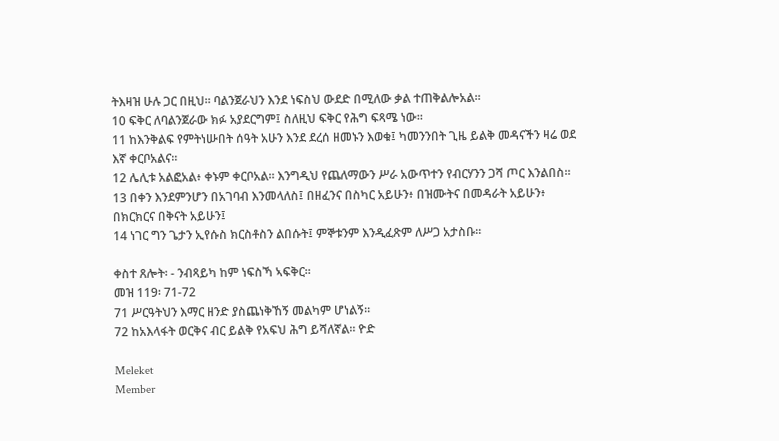ትእዛዝ ሁሉ ጋር በዚህ። ባልንጀራህን እንደ ነፍስህ ውደድ በሚለው ቃል ተጠቅልሎአል።
10 ፍቅር ለባልንጀራው ክፉ አያደርግም፤ ስለዚህ ፍቅር የሕግ ፍጻሜ ነው።
11 ከእንቅልፍ የምትነሡበት ሰዓት አሁን እንደ ደረሰ ዘመኑን እወቁ፤ ካመንንበት ጊዜ ይልቅ መዳናችን ዛሬ ወደ እኛ ቀርቦአልና።
12 ሌሊቱ አልፎአል፥ ቀኑም ቀርቦአል። እንግዲህ የጨለማውን ሥራ አውጥተን የብርሃንን ጋሻ ጦር እንልበስ።
13 በቀን እንደምንሆን በአገባብ እንመላለስ፤ በዘፈንና በስካር አይሁን፥ በዝሙትና በመዳራት አይሁን፥ በክርክርና በቅናት አይሁን፤
14 ነገር ግን ጌታን ኢየሱስ ክርስቶስን ልበሱት፤ ምኞቱንም እንዲፈጽም ለሥጋ አታስቡ።

ቀስተ ጸሎት፡ - ንብጻይካ ከም ነፍስኻ ኣፍቅር።
መዝ 119፡ 71-72
71 ሥርዓትህን እማር ዘንድ ያስጨነቅኸኝ መልካም ሆነልኝ።
72 ከአእላፋት ወርቅና ብር ይልቅ የአፍህ ሕግ ይሻለኛል። ዮድ

Meleket
Member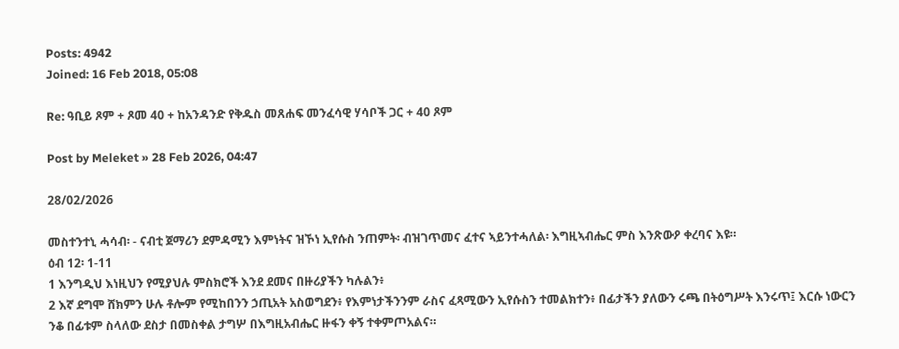Posts: 4942
Joined: 16 Feb 2018, 05:08

Re: ዓቢይ ጾም + ጾመ 40 + ከአንዳንድ የቅዱስ መጸሐፍ መንፈሳዊ ሃሳቦች ጋር + 40 ጾም

Post by Meleket » 28 Feb 2026, 04:47

28/02/2026

መስተንተኒ ሓሳብ፡ - ናብቲ ጀማሪን ደምዳሚን እምነትና ዝኾነ ኢየሱስ ንጠምት፡ ብዝገጥመና ፈተና ኣይንተሓለል፡ እግዚኣብሔር ምስ እንጽውዖ ቀረባና እዩ።
ዕብ 12፡ 1-11
1 እንግዲህ እነዚህን የሚያህሉ ምስክሮች እንደ ደመና በዙሪያችን ካሉልን፥
2 እኛ ደግሞ ሸክምን ሁሉ ቶሎም የሚከበንን ኃጢአት አስወግደን፥ የእምነታችንንም ራስና ፈጻሚውን ኢየሱስን ተመልክተን፥ በፊታችን ያለውን ሩጫ በትዕግሥት እንሩጥ፤ እርሱ ነውርን ንቆ በፊቱም ስላለው ደስታ በመስቀል ታግሦ በእግዚአብሔር ዙፋን ቀኝ ተቀምጦአልና።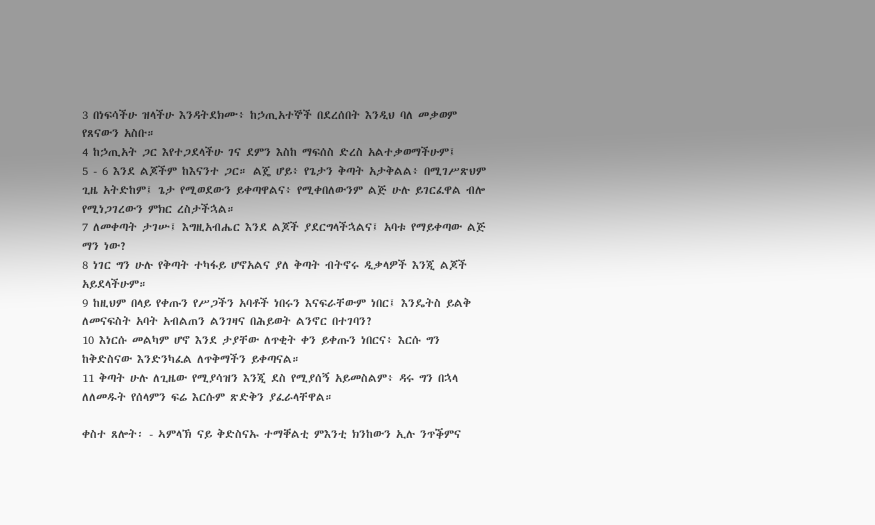3 በነፍሳችሁ ዝላችሁ እንዳትደክሙ፥ ከኃጢአተኞች በደረሰበት እንዲህ ባለ መቃወም የጸናውን አስቡ።
4 ከኃጢአት ጋር እየተጋደላችሁ ገና ደምን እስከ ማፍሰስ ድረስ አልተቃወማችሁም፤
5 - 6 እንደ ልጆችም ከእናንተ ጋር። ልጄ ሆይ፥ የጌታን ቅጣት አታቅልል፥ በሚገሥጽህም ጊዜ አትድከም፤ ጌታ የሚወደውን ይቀጣዋልና፥ የሚቀበለውንም ልጅ ሁሉ ይገርፈዋል ብሎ የሚነጋገረውን ምክር ረስታችኋል።
7 ለመቀጣት ታገሡ፤ እግዚአብሔር እንደ ልጆች ያደርግላችኋልና፤ አባቱ የማይቀጣው ልጅ ማን ነው?
8 ነገር ግን ሁሉ የቅጣት ተካፋይ ሆኖአልና ያለ ቅጣት ብትኖሩ ዲቃላዎች እንጂ ልጆች አይደላችሁም።
9 ከዚህም በላይ የቀጡን የሥጋችን አባቶች ነበሩን እናፍራቸውም ነበር፤ እንዴትስ ይልቅ ለመናፍስት አባት አብልጠን ልንገዛና በሕይወት ልንኖር በተገባን?
10 እነርሱ መልካም ሆኖ እንደ ታያቸው ለጥቂት ቀን ይቀጡን ነበርና፥ እርሱ ግን ከቅድስናው እንድንካፈል ለጥቅማችን ይቀጣናል።
11 ቅጣት ሁሉ ለጊዜው የሚያሳዝን እንጂ ደስ የሚያሰኝ አይመስልም፥ ዳሩ ግን በኋላ ለለመዱት የሰላምን ፍሬ እርሱም ጽድቅን ያፈራላቸዋል።

ቀስተ ጸሎት፡ - ኣምላኽ ናይ ቅድስናኡ ተማቐልቲ ምእንቲ ክንከውን ኢሉ ንጥቕምና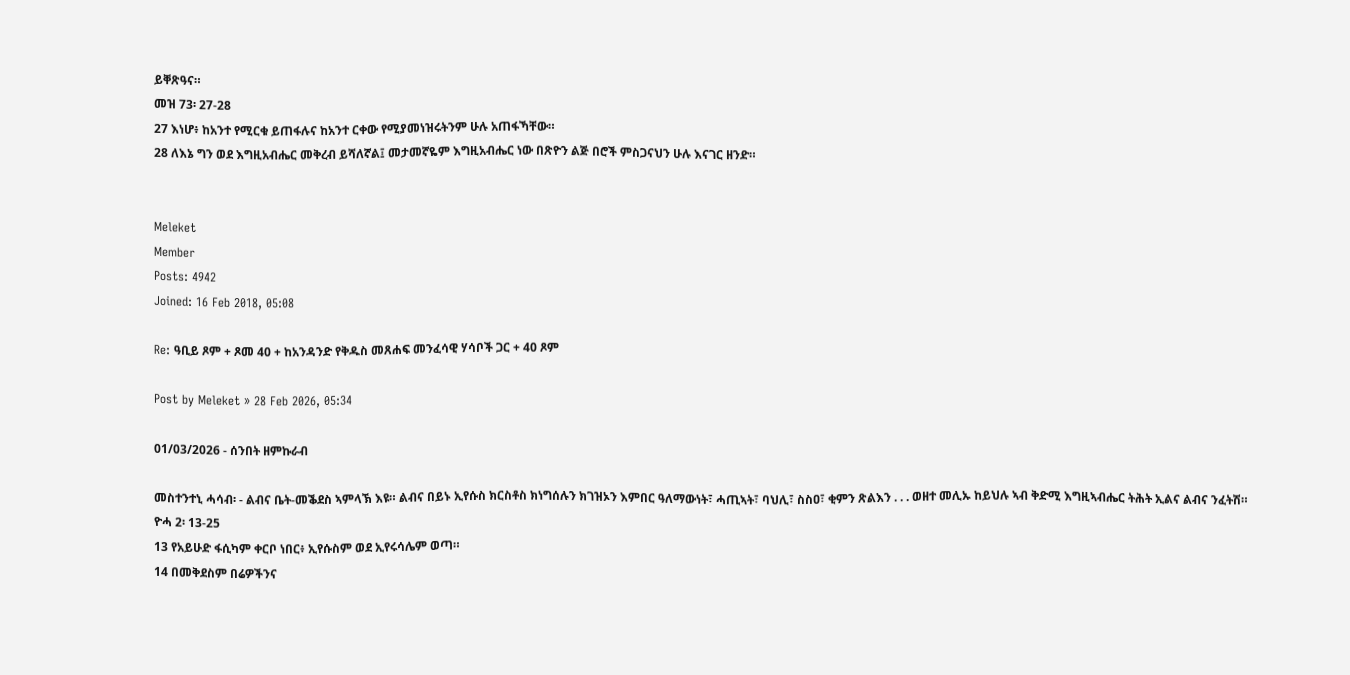ይቐጽዓና።
መዝ 73፡ 27-28
27 እነሆ፥ ከአንተ የሚርቁ ይጠፋሉና ከአንተ ርቀው የሚያመነዝሩትንም ሁሉ አጠፋኻቸው።
28 ለእኔ ግን ወደ እግዚአብሔር መቅረብ ይሻለኛል፤ መታመኛዬም እግዚአብሔር ነው በጽዮን ልጅ በሮች ምስጋናህን ሁሉ እናገር ዘንድ።


Meleket
Member
Posts: 4942
Joined: 16 Feb 2018, 05:08

Re: ዓቢይ ጾም + ጾመ 40 + ከአንዳንድ የቅዱስ መጸሐፍ መንፈሳዊ ሃሳቦች ጋር + 40 ጾም

Post by Meleket » 28 Feb 2026, 05:34

01/03/2026 - ሰንበት ዘምኩራብ

መስተንተኒ ሓሳብ፡ - ልብና ቤት-መቕደስ ኣምላኽ እዩ። ልብና በይኑ ኢየሱስ ክርስቶስ ክነግሰሉን ክገዝኦን እምበር ዓለማውነት፣ ሓጢኣት፣ ባህሊ፣ ስስዐ፣ ቂምን ጽልእን . . . ወዘተ መሊኡ ከይህሉ ኣብ ቅድሚ እግዚኣብሔር ትሕት ኢልና ልብና ንፈትሽ።
ዮሓ 2፡ 13-25
13 የአይሁድ ፋሲካም ቀርቦ ነበር፥ ኢየሱስም ወደ ኢየሩሳሌም ወጣ።
14 በመቅደስም በሬዎችንና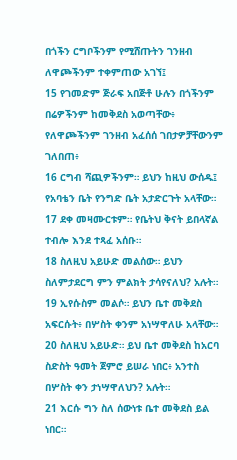በጎችን ርግቦችንም የሚሸጡትን ገንዘብ ለዋጮችንም ተቀምጠው አገኘ፤
15 የገመድም ጅራፍ አበጅቶ ሁሉን በጎችንም በሬዎችንም ከመቅደስ አወጣቸው፥ የለዋጮችንም ገንዘብ አፈሰሰ ገበታዎቻቸውንም ገለበጠ፥
16 ርግብ ሻጪዎችንም። ይህን ከዚህ ውሰዱ፤ የአባቴን ቤት የንግድ ቤት አታድርጉት አላቸው።
17 ደቀ መዛሙርቱም። የቤትህ ቅናት ይበላኛል ተብሎ እንደ ተጻፈ አሰቡ።
18 ስለዚህ አይሁድ መልሰው። ይህን ስለምታደርግ ምን ምልክት ታሳየናለህ? አሉት።
19 ኢየሱስም መልሶ። ይህን ቤተ መቅደስ አፍርሱት፥ በሦስት ቀንም አነሣዋለሁ አላቸው።
20 ስለዚህ አይሁድ። ይህ ቤተ መቅደስ ከአርባ ስድስት ዓመት ጀምሮ ይሠራ ነበር፥ አንተስ በሦስት ቀን ታነሣዋለህን? አሉት።
21 እርሱ ግን ስለ ሰውነቱ ቤተ መቅደስ ይል ነበር።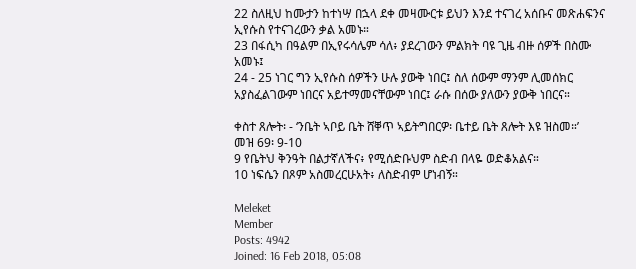22 ስለዚህ ከሙታን ከተነሣ በኋላ ደቀ መዛሙርቱ ይህን እንደ ተናገረ አሰቡና መጽሐፍንና ኢየሱስ የተናገረውን ቃል አመኑ።
23 በፋሲካ በዓልም በኢየሩሳሌም ሳለ፥ ያደረገውን ምልክት ባዩ ጊዜ ብዙ ሰዎች በስሙ አመኑ፤
24 - 25 ነገር ግን ኢየሱስ ሰዎችን ሁሉ ያውቅ ነበር፤ ስለ ሰውም ማንም ሊመሰክር አያስፈልገውም ነበርና አይተማመናቸውም ነበር፤ ራሱ በሰው ያለውን ያውቅ ነበርና።

ቀስተ ጸሎት፡ - ‘ንቤት ኣቦይ ቤት ሸቐጥ ኣይትግበርዎ፡ ቤተይ ቤት ጸሎት እዩ ዝስመ።’
መዝ 69፡ 9-10
9 የቤትህ ቅንዓት በልታኛለችና፥ የሚሰድቡህም ስድብ በላዬ ወድቆአልና።
10 ነፍሴን በጾም አስመረርሁአት፥ ለስድብም ሆነብኝ።

Meleket
Member
Posts: 4942
Joined: 16 Feb 2018, 05:08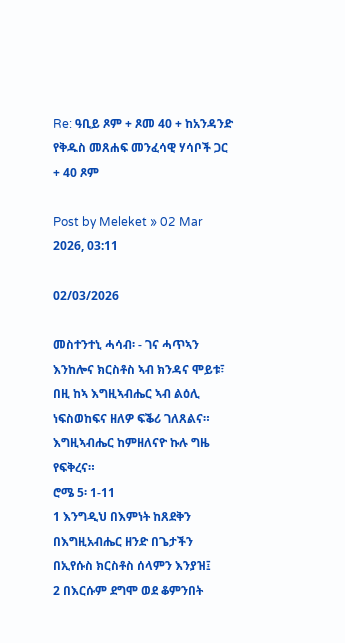Re: ዓቢይ ጾም + ጾመ 40 + ከአንዳንድ የቅዱስ መጸሐፍ መንፈሳዊ ሃሳቦች ጋር + 40 ጾም

Post by Meleket » 02 Mar 2026, 03:11

02/03/2026

መስተንተኒ ሓሳብ፡ - ገና ሓጥኣን እንከሎና ክርስቶስ ኣብ ክንዳና ሞይቱ፣ በዚ ከኣ እግዚኣብሔር ኣብ ልዕሊ ነፍስወከፍና ዘለዎ ፍቕሪ ገለጸልና። እግዚኣብሔር ከምዘለናዮ ኩሉ ግዜ የፍቅረና።
ሮሜ 5፡ 1-11
1 እንግዲህ በእምነት ከጸደቅን በእግዚአብሔር ዘንድ በጌታችን በኢየሱስ ክርስቶስ ሰላምን እንያዝ፤
2 በእርሱም ደግሞ ወደ ቆምንበት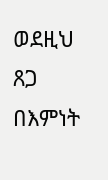ወደዚህ ጸጋ በእምነት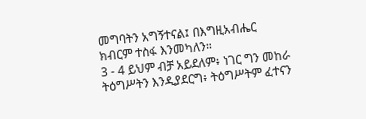መግባትን አግኝተናል፤ በእግዚአብሔር ክብርም ተስፋ እንመካለን።
3 - 4 ይህም ብቻ አይደለም፥ ነገር ግን መከራ ትዕግሥትን እንዲያደርግ፥ ትዕግሥትም ፈተናን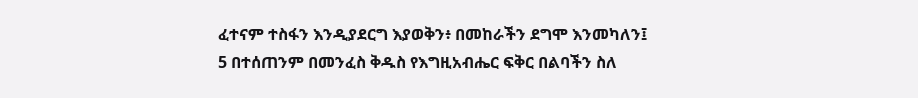ፈተናም ተስፋን እንዲያደርግ እያወቅን፥ በመከራችን ደግሞ እንመካለን፤
5 በተሰጠንም በመንፈስ ቅዱስ የእግዚአብሔር ፍቅር በልባችን ስለ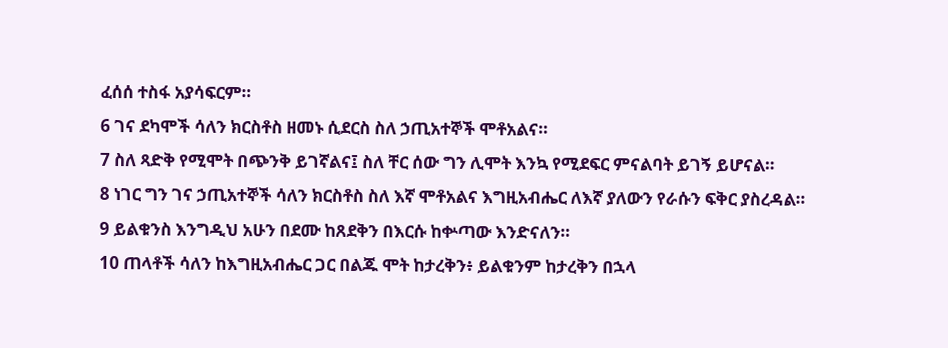ፈሰሰ ተስፋ አያሳፍርም።
6 ገና ደካሞች ሳለን ክርስቶስ ዘመኑ ሲደርስ ስለ ኃጢአተኞች ሞቶአልና።
7 ስለ ጻድቅ የሚሞት በጭንቅ ይገኛልና፤ ስለ ቸር ሰው ግን ሊሞት እንኳ የሚደፍር ምናልባት ይገኝ ይሆናል።
8 ነገር ግን ገና ኃጢአተኞች ሳለን ክርስቶስ ስለ እኛ ሞቶአልና እግዚአብሔር ለእኛ ያለውን የራሱን ፍቅር ያስረዳል።
9 ይልቁንስ እንግዲህ አሁን በደሙ ከጸደቅን በእርሱ ከቍጣው እንድናለን።
10 ጠላቶች ሳለን ከእግዚአብሔር ጋር በልጁ ሞት ከታረቅን፥ ይልቁንም ከታረቅን በኋላ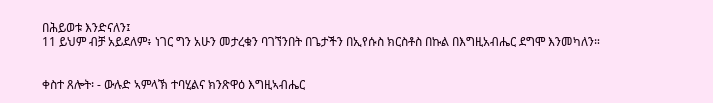በሕይወቱ እንድናለን፤
11 ይህም ብቻ አይደለም፥ ነገር ግን አሁን መታረቁን ባገኘንበት በጌታችን በኢየሱስ ክርስቶስ በኩል በእግዚአብሔር ደግሞ እንመካለን።


ቀስተ ጸሎት፡ - ውሉድ ኣምላኽ ተባሂልና ክንጽዋዕ እግዚኣብሔር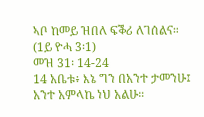ኣቦ ከመይ ዝበለ ፍቕሪ ለገሰልና። (1ይ ዮሓ 3፡1)
መዝ 31፡ 14-24
14 አቤቱ፥ እኔ ግን በአንተ ታመንሁ፤ አንተ አምላኬ ነህ አልሁ።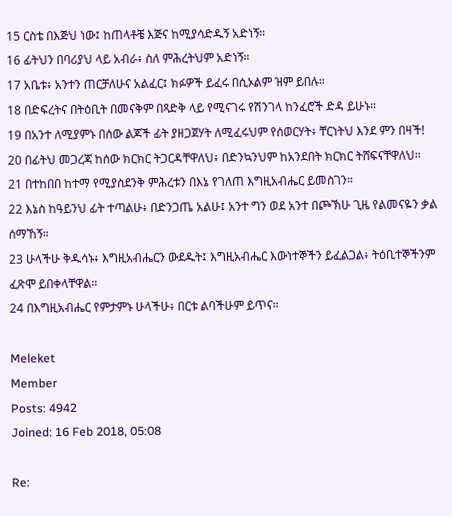15 ርስቴ በእጅህ ነው፤ ከጠላቶቼ እጅና ከሚያሳድዱኝ አድነኝ።
16 ፊትህን በባሪያህ ላይ አብራ፥ ስለ ምሕረትህም አድነኝ።
17 አቤቱ፥ አንተን ጠርቻለሁና አልፈር፤ ክፉዎች ይፈሩ በሲኦልም ዝም ይበሉ።
18 በድፍረትና በትዕቢት በመናቅም በጻድቅ ላይ የሚናገሩ የሽንገላ ከንፈሮች ድዳ ይሁኑ።
19 በአንተ ለሚያምኑ በሰው ልጆች ፊት ያዘጋጀሃት ለሚፈሩህም የሰወርሃት፥ ቸርነትህ እንደ ምን በዛች!
20 በፊትህ መጋረጃ ከሰው ክርክር ትጋርዳቸዋለህ፥ በድንኳንህም ከአንደበት ክርክር ትሸፍናቸዋለህ።
21 በተከበበ ከተማ የሚያስደንቅ ምሕረቱን በእኔ የገለጠ እግዚአብሔር ይመስገን።
22 እኔስ ከዓይንህ ፊት ተጣልሁ፥ በድንጋጤ አልሁ፤ አንተ ግን ወደ አንተ በጮኽሁ ጊዜ የልመናዬን ቃል ሰማኸኝ።
23 ሁላችሁ ቅዱሳኑ፥ እግዚአብሔርን ውደዱት፤ እግዚአብሔር እውነተኞችን ይፈልጋል፥ ትዕቢተኞችንም ፈጽሞ ይበቀላቸዋል።
24 በእግዚአብሔር የምታምኑ ሁላችሁ፥ በርቱ ልባችሁም ይጥና።

Meleket
Member
Posts: 4942
Joined: 16 Feb 2018, 05:08

Re: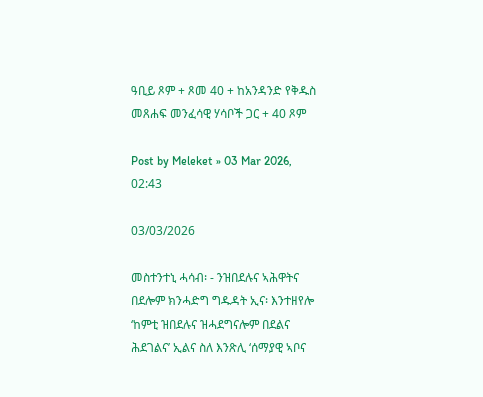ዓቢይ ጾም + ጾመ 40 + ከአንዳንድ የቅዱስ መጸሐፍ መንፈሳዊ ሃሳቦች ጋር + 40 ጾም

Post by Meleket » 03 Mar 2026, 02:43

03/03/2026

መስተንተኒ ሓሳብ፡ - ንዝበደሉና ኣሕዋትና በደሎም ክንሓድግ ግዱዳት ኢና፡ እንተዘየሎ ‘ከምቲ ዝበደሉና ዝሓደግናሎም በደልና ሕደገልና’ ኢልና ስለ እንጽሊ ‘ሰማያዊ ኣቦና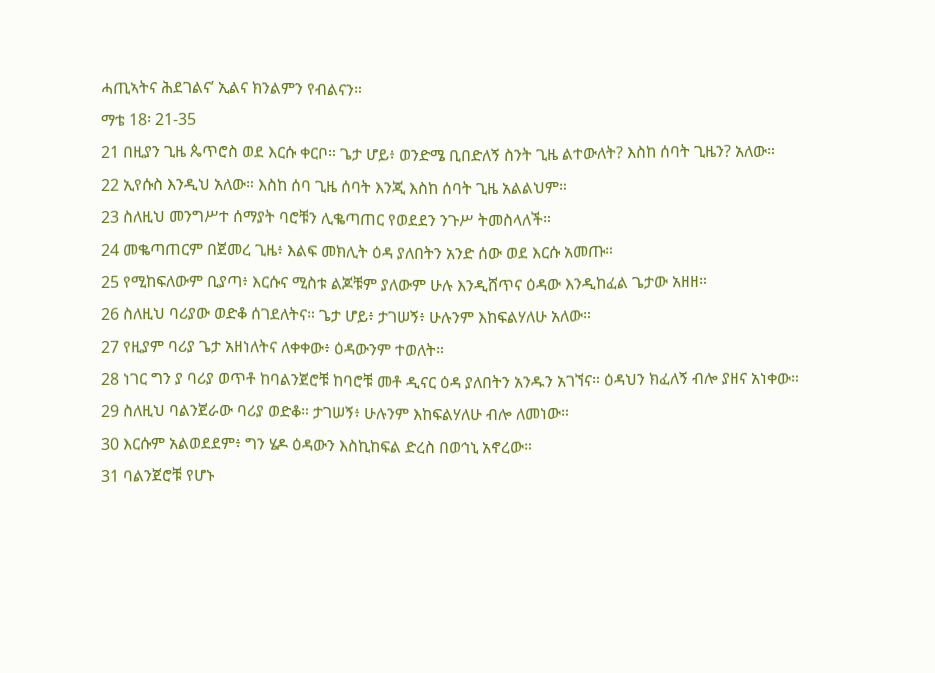ሓጢኣትና ሕደገልና’ ኢልና ክንልምን የብልናን።
ማቴ 18፡ 21-35
21 በዚያን ጊዜ ጴጥሮስ ወደ እርሱ ቀርቦ። ጌታ ሆይ፥ ወንድሜ ቢበድለኝ ስንት ጊዜ ልተውለት? እስከ ሰባት ጊዜን? አለው።
22 ኢየሱስ እንዲህ አለው። እስከ ሰባ ጊዜ ሰባት እንጂ እስከ ሰባት ጊዜ አልልህም።
23 ስለዚህ መንግሥተ ሰማያት ባሮቹን ሊቈጣጠር የወደደን ንጉሥ ትመስላለች።
24 መቈጣጠርም በጀመረ ጊዜ፥ እልፍ መክሊት ዕዳ ያለበትን አንድ ሰው ወደ እርሱ አመጡ።
25 የሚከፍለውም ቢያጣ፥ እርሱና ሚስቱ ልጆቹም ያለውም ሁሉ እንዲሸጥና ዕዳው እንዲከፈል ጌታው አዘዘ።
26 ስለዚህ ባሪያው ወድቆ ሰገደለትና። ጌታ ሆይ፥ ታገሠኝ፥ ሁሉንም እከፍልሃለሁ አለው።
27 የዚያም ባሪያ ጌታ አዘነለትና ለቀቀው፥ ዕዳውንም ተወለት።
28 ነገር ግን ያ ባሪያ ወጥቶ ከባልንጀሮቹ ከባሮቹ መቶ ዲናር ዕዳ ያለበትን አንዱን አገኘና። ዕዳህን ክፈለኝ ብሎ ያዘና አነቀው።
29 ስለዚህ ባልንጀራው ባሪያ ወድቆ። ታገሠኝ፥ ሁሉንም እከፍልሃለሁ ብሎ ለመነው።
30 እርሱም አልወደደም፥ ግን ሄዶ ዕዳውን እስኪከፍል ድረስ በወኅኒ አኖረው።
31 ባልንጀሮቹ የሆኑ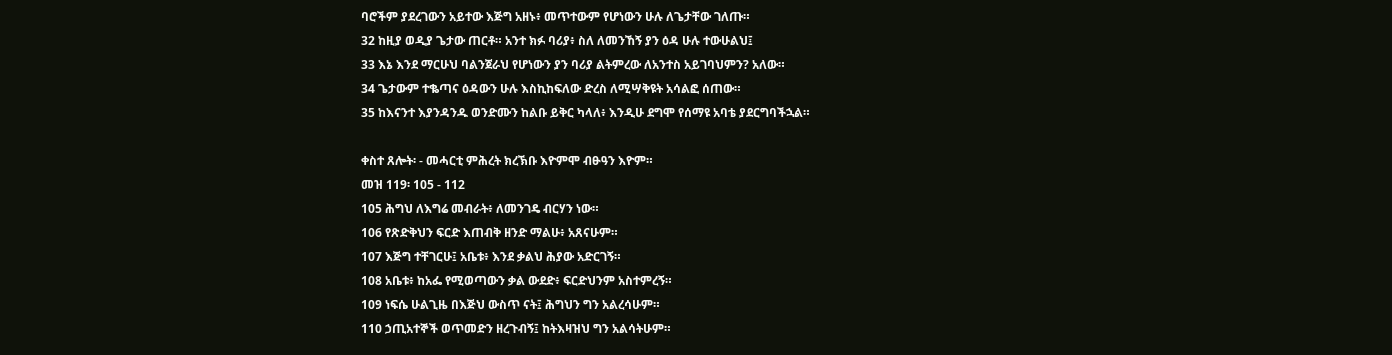ባሮችም ያደረገውን አይተው እጅግ አዘኑ፥ መጥተውም የሆነውን ሁሉ ለጌታቸው ገለጡ።
32 ከዚያ ወዲያ ጌታው ጠርቶ። አንተ ክፉ ባሪያ፥ ስለ ለመንኸኝ ያን ዕዳ ሁሉ ተውሁልህ፤
33 እኔ እንደ ማርሁህ ባልንጀራህ የሆነውን ያን ባሪያ ልትምረው ለአንተስ አይገባህምን? አለው።
34 ጌታውም ተቈጣና ዕዳውን ሁሉ እስኪከፍለው ድረስ ለሚሣቅዩት አሳልፎ ሰጠው።
35 ከእናንተ እያንዳንዱ ወንድሙን ከልቡ ይቅር ካላለ፥ እንዲሁ ደግሞ የሰማዩ አባቴ ያደርግባችኋል።

ቀስተ ጸሎት፡ - መሓርቲ ምሕረት ክረኽቡ እዮምሞ ብፁዓን እዮም።
መዝ 119፡ 105 - 112
105 ሕግህ ለእግሬ መብራት፥ ለመንገዴ ብርሃን ነው።
106 የጽድቅህን ፍርድ እጠብቅ ዘንድ ማልሁ፥ አጸናሁም።
107 እጅግ ተቸገርሁ፤ አቤቱ፥ እንደ ቃልህ ሕያው አድርገኝ።
108 አቤቱ፥ ከአፌ የሚወጣውን ቃል ውደድ፥ ፍርድህንም አስተምረኝ።
109 ነፍሴ ሁልጊዜ በእጅህ ውስጥ ናት፤ ሕግህን ግን አልረሳሁም።
110 ኃጢአተኞች ወጥመድን ዘረጉብኝ፤ ከትእዛዝህ ግን አልሳትሁም።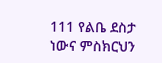111 የልቤ ደስታ ነውና ምስክርህን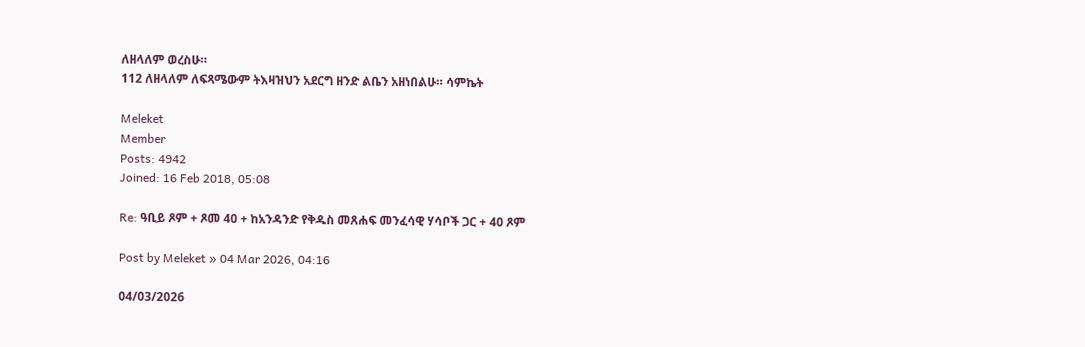ለዘላለም ወረስሁ።
112 ለዘላለም ለፍጻሜውም ትእዛዝህን አደርግ ዘንድ ልቤን አዘነበልሁ። ሳምኬት

Meleket
Member
Posts: 4942
Joined: 16 Feb 2018, 05:08

Re: ዓቢይ ጾም + ጾመ 40 + ከአንዳንድ የቅዱስ መጸሐፍ መንፈሳዊ ሃሳቦች ጋር + 40 ጾም

Post by Meleket » 04 Mar 2026, 04:16

04/03/2026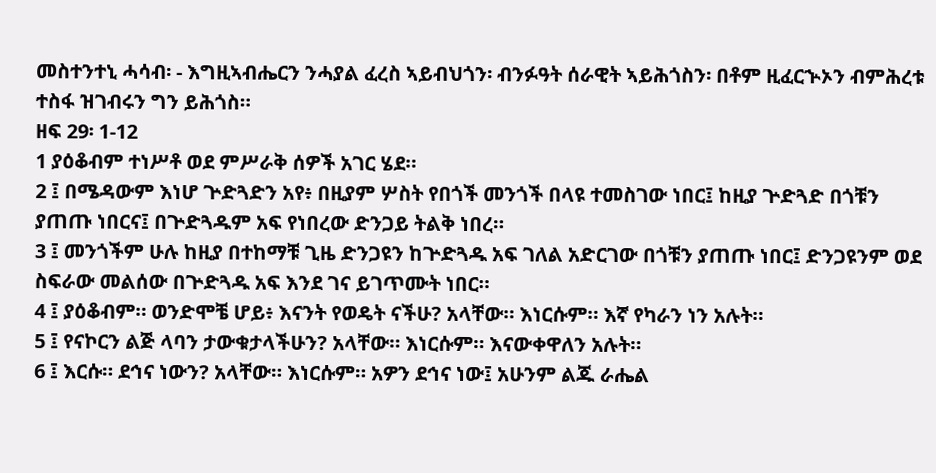መስተንተኒ ሓሳብ፡ - እግዚኣብሔርን ንሓያል ፈረስ ኣይብህጎን፡ ብንፉዓት ሰራዊት ኣይሕጎስን፡ በቶም ዚፈርኍኦን ብምሕረቱ ተስፋ ዝገብሩን ግን ይሕጎስ።
ዘፍ 29፡ 1-12
1 ያዕቆብም ተነሥቶ ወደ ምሥራቅ ሰዎች አገር ሄደ።
2 ፤ በሜዳውም እነሆ ጕድጓድን አየ፥ በዚያም ሦስት የበጎች መንጎች በላዩ ተመስገው ነበር፤ ከዚያ ጕድጓድ በጎቹን ያጠጡ ነበርና፤ በጕድጓዱም አፍ የነበረው ድንጋይ ትልቅ ነበረ።
3 ፤ መንጎችም ሁሉ ከዚያ በተከማቹ ጊዜ ድንጋዩን ከጕድጓዱ አፍ ገለል አድርገው በጎቹን ያጠጡ ነበር፤ ድንጋዩንም ወደ ስፍራው መልሰው በጕድጓዱ አፍ እንደ ገና ይገጥሙት ነበር።
4 ፤ ያዕቆብም። ወንድሞቼ ሆይ፥ እናንት የወዴት ናችሁ? አላቸው። እነርሱም። እኛ የካራን ነን አሉት።
5 ፤ የናኮርን ልጅ ላባን ታውቁታላችሁን? አላቸው። እነርሱም። እናውቀዋለን አሉት።
6 ፤ እርሱ። ደኅና ነውን? አላቸው። እነርሱም። አዎን ደኅና ነው፤ አሁንም ልጁ ራሔል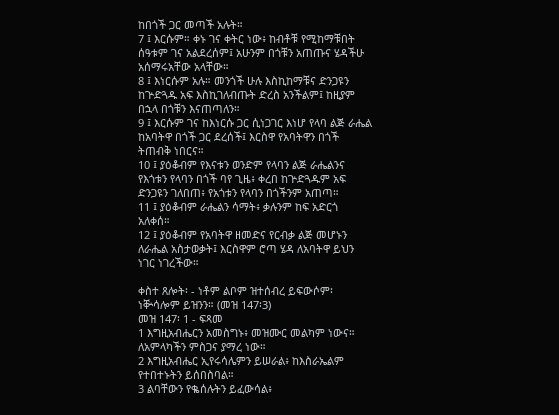ከበጎች ጋር መጣች አሉት።
7 ፤ እርሱም። ቀኑ ገና ቀትር ነው፥ ከብቶቹ የሚከማቹበት ሰዓቱም ገና አልደረሰም፤ አሁንም በጎቹን አጠጡና ሄዳችሁ አሰማሩአቸው አላቸው።
8 ፤ እነርሱም አሉ። መንጎች ሁሉ እስኪከማቹና ድንጋዩን ከጕድጓዱ አፍ እስኪገለብጡት ድረስ አንችልም፤ ከዚያም በኋላ በጎቹን እናጠጣለን።
9 ፤ እርሱም ገና ከእነርሱ ጋር ሲነጋገር እነሆ የላባ ልጅ ራሔል ከአባትዋ በጎች ጋር ደረሰች፤ እርስዋ የአባትዋን በጎች ትጠብቅ ነበርና።
10 ፤ ያዕቆብም የእናቱን ወንድም የላባን ልጅ ራሔልንና የእጎቱን የላባን በጎች ባየ ጊዜ፥ ቀረበ ከጕድጓዱም አፍ ድንጋዩን ገለበጠ፥ የአጎቱን የላባን በጎችንም አጠጣ።
11 ፤ ያዕቆብም ራሔልን ሳማት፥ ቃሉንም ከፍ አድርጎ አለቀሰ።
12 ፤ ያዕቆብም የአባትዋ ዘመድና የርብቃ ልጅ መሆኑን ለራሔል አስታወቃት፤ እርስዋም ሮጣ ሄዳ ለአባትዋ ይህን ነገር ነገረችው።

ቀስተ ጸሎት፡ - ነቶም ልቦም ዝተሰብረ ይፍውሶም፡ ነቝሳሎም ይዝንን። (መዝ 147፡3)
መዝ 147፡ 1 - ፍጻመ
1 እግዚአብሔርን አመስግኑ፥ መዝሙር መልካም ነውና። ለአምላካችን ምስጋና ያማረ ነው።
2 እግዚአብሔር ኢየሩሳሌምን ይሠራል፥ ከእስራኤልም የተበተኑትን ይሰበስባል።
3 ልባቸውን የቈሰሉትን ይፈውሳል፥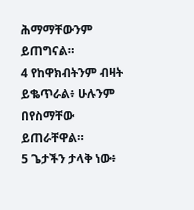ሕማማቸውንም ይጠግናል።
4 የከዋክብትንም ብዛት ይቈጥራል፥ ሁሉንም በየስማቸው ይጠራቸዋል።
5 ጌታችን ታላቅ ነው፥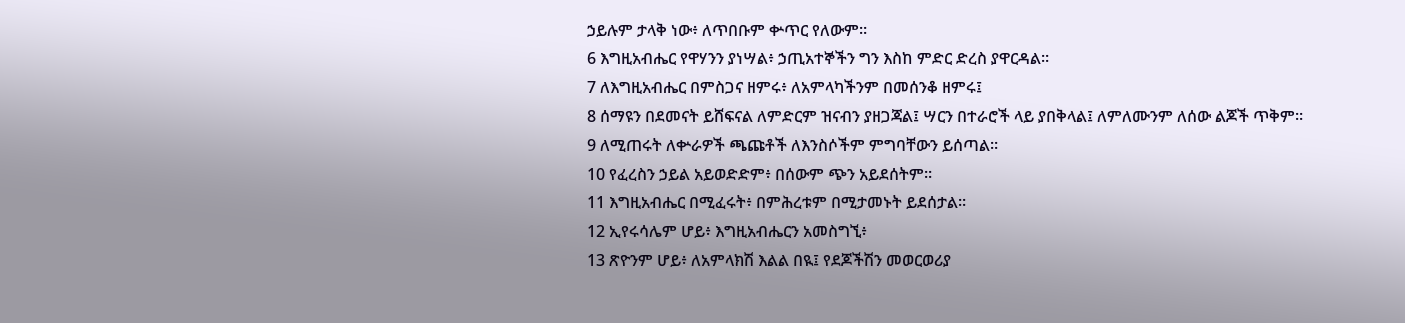ኃይሉም ታላቅ ነው፥ ለጥበቡም ቍጥር የለውም።
6 እግዚአብሔር የዋሃንን ያነሣል፥ ኃጢአተኞችን ግን እስከ ምድር ድረስ ያዋርዳል።
7 ለእግዚአብሔር በምስጋና ዘምሩ፥ ለአምላካችንም በመሰንቆ ዘምሩ፤
8 ሰማዩን በደመናት ይሸፍናል ለምድርም ዝናብን ያዘጋጃል፤ ሣርን በተራሮች ላይ ያበቅላል፤ ለምለሙንም ለሰው ልጆች ጥቅም።
9 ለሚጠሩት ለቍራዎች ጫጩቶች ለእንስሶችም ምግባቸውን ይሰጣል።
10 የፈረስን ኃይል አይወድድም፥ በሰውም ጭን አይደሰትም።
11 እግዚአብሔር በሚፈሩት፥ በምሕረቱም በሚታመኑት ይደሰታል።
12 ኢየሩሳሌም ሆይ፥ እግዚአብሔርን አመስግኚ፥
13 ጽዮንም ሆይ፥ ለአምላክሽ እልል በዪ፤ የደጆችሽን መወርወሪያ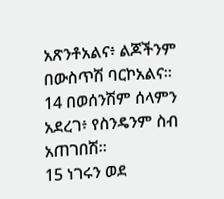አጽንቶአልና፥ ልጆችንም በውስጥሽ ባርኮአልና።
14 በወሰንሽም ሰላምን አደረገ፥ የስንዴንም ስብ አጠገበሽ።
15 ነገሩን ወደ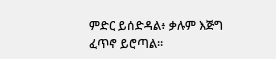ምድር ይሰድዳል፥ ቃሉም እጅግ ፈጥኖ ይሮጣል።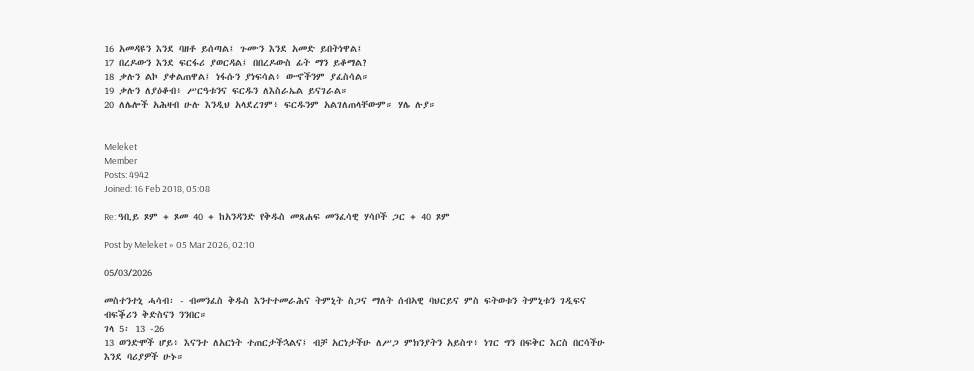16 አመዳዩን እንደ ባዘቶ ይሰጣል፤ ጉሙን እንደ አመድ ይበትነዋል፤
17 በረዶውን እንደ ፍርፋሪ ያወርዳል፤ በበረዶውስ ፊት ማን ይቆማል?
18 ቃሉን ልኮ ያቀልጠዋል፤ ነፋሱን ያነፍሳል፥ ውኆችንም ያፈስሳል።
19 ቃሉን ለያዕቆብ፥ ሥርዓቱንና ፍርዱን ለእስራኤል ይናገራል።
20 ለሌሎች አሕዛብ ሁሉ እንዲህ አላደረገም፥ ፍርዱንም አልገለጠላቸውም። ሃሌ ሉያ።


Meleket
Member
Posts: 4942
Joined: 16 Feb 2018, 05:08

Re: ዓቢይ ጾም + ጾመ 40 + ከአንዳንድ የቅዱስ መጸሐፍ መንፈሳዊ ሃሳቦች ጋር + 40 ጾም

Post by Meleket » 05 Mar 2026, 02:10

05/03/2026

መስተንተኒ ሓሳብ፡ - ብመንፈስ ቅዱስ እንተተመራሕና ትምኒት ስጋና ማለት ሰብኣዊ ባህርይና ምስ ፍትወቱን ትምኒቱን ገዲፍና ብፍቕሪን ቅድስናን ንንበር።
ገላ 5፡ 13 -26
13 ወንድሞች ሆይ፥ እናንተ ለአርነት ተጠርታችኋልና፤ ብቻ አርነታችሁ ለሥጋ ምክንያትን አይስጥ፥ ነገር ግን በፍቅር እርስ በርሳችሁ እንደ ባሪያዎች ሁኑ።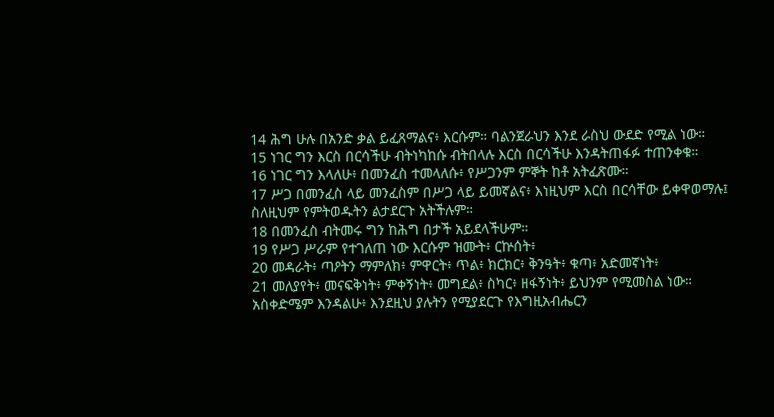14 ሕግ ሁሉ በአንድ ቃል ይፈጸማልና፥ እርሱም። ባልንጀራህን እንደ ራስህ ውደድ የሚል ነው።
15 ነገር ግን እርስ በርሳችሁ ብትነካከሱ ብትበላሉ እርስ በርሳችሁ እንዳትጠፋፉ ተጠንቀቁ።
16 ነገር ግን እላለሁ፥ በመንፈስ ተመላለሱ፥ የሥጋንም ምኞት ከቶ አትፈጽሙ።
17 ሥጋ በመንፈስ ላይ መንፈስም በሥጋ ላይ ይመኛልና፥ እነዚህም እርስ በርሳቸው ይቀዋወማሉ፤ ስለዚህም የምትወዱትን ልታደርጉ አትችሉም።
18 በመንፈስ ብትመሩ ግን ከሕግ በታች አይደላችሁም።
19 የሥጋ ሥራም የተገለጠ ነው እርሱም ዝሙት፥ ርኵሰት፥
20 መዳራት፥ ጣዖትን ማምለክ፥ ምዋርት፥ ጥል፥ ክርክር፥ ቅንዓት፥ ቁጣ፥ አድመኛነት፥
21 መለያየት፥ መናፍቅነት፥ ምቀኝነት፥ መግደል፥ ስካር፥ ዘፋኝነት፥ ይህንም የሚመስል ነው። አስቀድሜም እንዳልሁ፥ እንደዚህ ያሉትን የሚያደርጉ የእግዚአብሔርን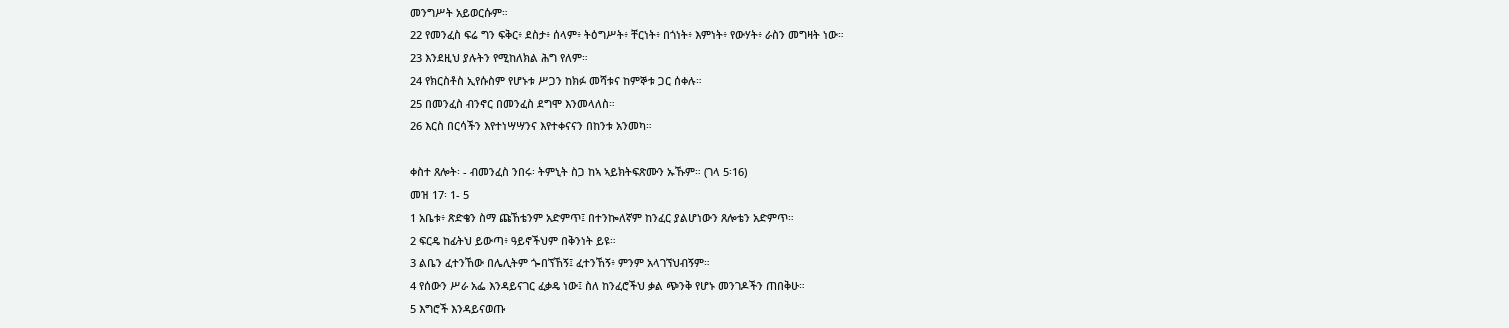መንግሥት አይወርሱም።
22 የመንፈስ ፍሬ ግን ፍቅር፥ ደስታ፥ ሰላም፥ ትዕግሥት፥ ቸርነት፥ በጎነት፥ እምነት፥ የውሃት፥ ራስን መግዛት ነው።
23 እንደዚህ ያሉትን የሚከለክል ሕግ የለም።
24 የክርስቶስ ኢየሱስም የሆኑቱ ሥጋን ከክፉ መሻቱና ከምኞቱ ጋር ሰቀሉ።
25 በመንፈስ ብንኖር በመንፈስ ደግሞ እንመላለስ።
26 እርስ በርሳችን እየተነሣሣንና እየተቀናናን በከንቱ አንመካ።

ቀስተ ጸሎት፡ - ብመንፈስ ንበሩ፡ ትምኒት ስጋ ከኣ ኣይክትፍጽሙን ኡኹም። (ገላ 5፡16)
መዝ 17፡ 1- 5
1 አቤቱ፥ ጽድቄን ስማ ጩኸቴንም አድምጥ፤ በተንኰለኛም ከንፈር ያልሆነውን ጸሎቴን አድምጥ።
2 ፍርዴ ከፊትህ ይውጣ፥ ዓይኖችህም በቅንነት ይዩ።
3 ልቤን ፈተንኸው በሌሊትም ጐበኘኸኝ፤ ፈተንኸኝ፥ ምንም አላገኘህብኝም።
4 የሰውን ሥራ አፌ እንዳይናገር ፈቃዴ ነው፤ ስለ ከንፈሮችህ ቃል ጭንቅ የሆኑ መንገዶችን ጠበቅሁ።
5 እግሮች እንዳይናወጡ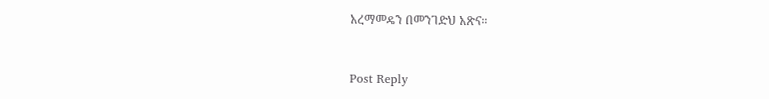አረማመዴን በመንገድህ አጽና።


Post Reply